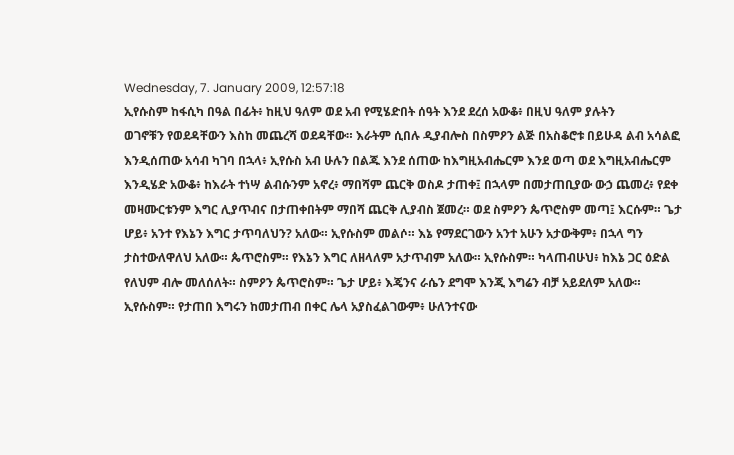Wednesday, 7. January 2009, 12:57:18
ኢየሱስም ከፋሲካ በዓል በፊት፥ ከዚህ ዓለም ወደ አብ የሚሄድበት ሰዓት እንደ ደረሰ አውቆ፥ በዚህ ዓለም ያሉትን
ወገኖቹን የወደዳቸውን እስከ መጨረሻ ወደዳቸው። እራትም ሲበሉ ዲያብሎስ በስምዖን ልጅ በአስቆሮቱ በይሁዳ ልብ አሳልፎ እንዲሰጠው አሳብ ካገባ በኋላ፥ ኢየሱስ አብ ሁሉን በልጁ እንደ ሰጠው ከእግዚአብሔርም እንደ ወጣ ወደ እግዚአብሔርም እንዲሄድ አውቆ፥ ከእራት ተነሣ ልብሱንም አኖረ፥ ማበሻም ጨርቅ ወስዶ ታጠቀ፤ በኋላም በመታጠቢያው ውኃ ጨመረ፥ የደቀ መዛሙርቱንም እግር ሊያጥብና በታጠቀበትም ማበሻ ጨርቅ ሊያብስ ጀመረ። ወደ ስምዖን ጴጥሮስም መጣ፤ እርሱም። ጌታ ሆይ፥ አንተ የእኔን እግር ታጥባለህን? አለው። ኢየሱስም መልሶ። እኔ የማደርገውን አንተ አሁን አታውቅም፥ በኋላ ግን ታስተውለዋለህ አለው። ጴጥሮስም። የእኔን እግር ለዘላለም አታጥብም አለው። ኢየሱስም። ካላጠብሁህ፥ ከእኔ ጋር ዕድል የለህም ብሎ መለሰለት። ስምዖን ጴጥሮስም። ጌታ ሆይ፥ እጄንና ራሴን ደግሞ እንጂ እግሬን ብቻ አይደለም አለው።
ኢየሱስም። የታጠበ እግሩን ከመታጠብ በቀር ሌላ አያስፈልገውም፥ ሁለንተናው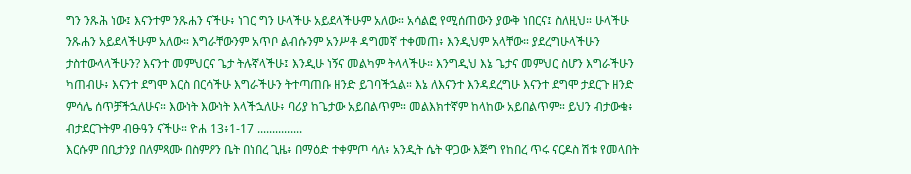ግን ንጹሕ ነው፤ እናንተም ንጹሐን ናችሁ፥ ነገር ግን ሁላችሁ አይደላችሁም አለው። አሳልፎ የሚሰጠውን ያውቅ ነበርና፤ ስለዚህ። ሁላችሁ ንጹሐን አይደላችሁም አለው። እግራቸውንም አጥቦ ልብሱንም አንሥቶ ዳግመኛ ተቀመጠ፥ እንዲህም አላቸው። ያደረግሁላችሁን ታስተውላላችሁን? እናንተ መምህርና ጌታ ትሉኛላችሁ፤ እንዲሁ ነኝና መልካም ትላላችሁ። እንግዲህ እኔ ጌታና መምህር ስሆን እግራችሁን ካጠብሁ፥ እናንተ ደግሞ እርስ በርሳችሁ እግራችሁን ትተጣጠቡ ዘንድ ይገባችኋል። እኔ ለእናንተ እንዳደረግሁ እናንተ ደግሞ ታደርጉ ዘንድ ምሳሌ ሰጥቻችኋለሁና። እውነት እውነት እላችኋለሁ፥ ባሪያ ከጌታው አይበልጥም። መልእክተኛም ከላከው አይበልጥም። ይህን ብታውቁ፥ ብታደርጉትም ብፁዓን ናችሁ። ዮሐ 13፥1-17 ...............
እርሱም በቢታንያ በለምጻሙ በስምዖን ቤት በነበረ ጊዜ፥ በማዕድ ተቀምጦ ሳለ፥ አንዲት ሴት ዋጋው እጅግ የከበረ ጥሩ ናርዶስ ሽቱ የመላበት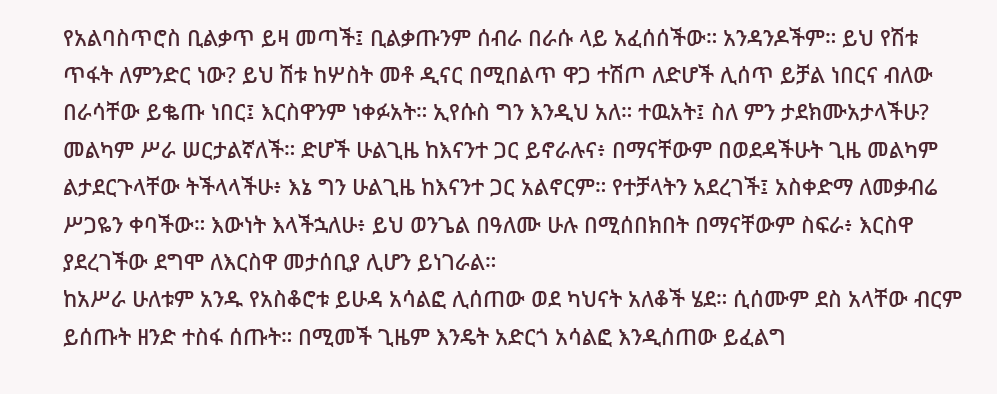የአልባስጥሮስ ቢልቃጥ ይዛ መጣች፤ ቢልቃጡንም ሰብራ በራሱ ላይ አፈሰሰችው። አንዳንዶችም። ይህ የሽቱ ጥፋት ለምንድር ነው? ይህ ሽቱ ከሦስት መቶ ዲናር በሚበልጥ ዋጋ ተሽጦ ለድሆች ሊሰጥ ይቻል ነበርና ብለው በራሳቸው ይቈጡ ነበር፤ እርስዋንም ነቀፉአት። ኢየሱስ ግን እንዲህ አለ። ተዉአት፤ ስለ ምን ታደክሙአታላችሁ? መልካም ሥራ ሠርታልኛለች። ድሆች ሁልጊዜ ከእናንተ ጋር ይኖራሉና፥ በማናቸውም በወደዳችሁት ጊዜ መልካም ልታደርጉላቸው ትችላላችሁ፥ እኔ ግን ሁልጊዜ ከእናንተ ጋር አልኖርም። የተቻላትን አደረገች፤ አስቀድማ ለመቃብሬ ሥጋዬን ቀባችው። እውነት እላችኋለሁ፥ ይህ ወንጌል በዓለሙ ሁሉ በሚሰበክበት በማናቸውም ስፍራ፥ እርስዋ ያደረገችው ደግሞ ለእርስዋ መታሰቢያ ሊሆን ይነገራል።
ከአሥራ ሁለቱም አንዱ የአስቆሮቱ ይሁዳ አሳልፎ ሊሰጠው ወደ ካህናት አለቆች ሄደ። ሲሰሙም ደስ አላቸው ብርም ይሰጡት ዘንድ ተስፋ ሰጡት። በሚመች ጊዜም እንዴት አድርጎ አሳልፎ እንዲሰጠው ይፈልግ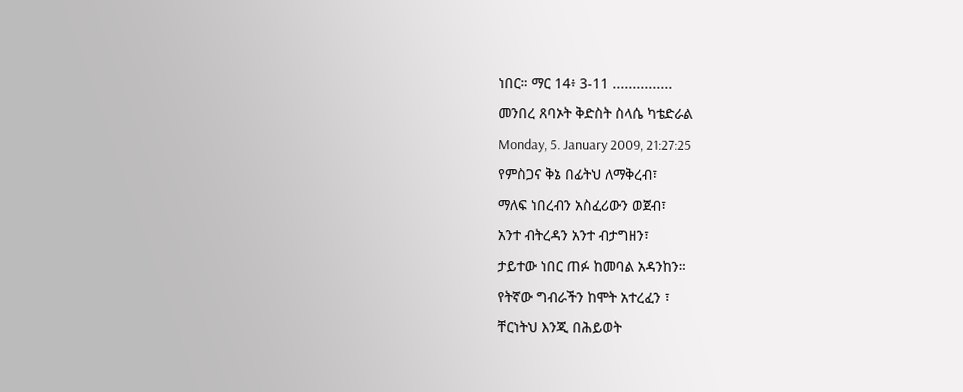ነበር። ማር 14፥ 3-11 ...............
መንበረ ጸባኦት ቅድስት ስላሴ ካቴድራል
Monday, 5. January 2009, 21:27:25
የምስጋና ቅኔ በፊትህ ለማቅረብ፣
ማለፍ ነበረብን አስፈሪውን ወጀብ፣
አንተ ብትረዳን አንተ ብታግዘን፣
ታይተው ነበር ጠፉ ከመባል አዳንከን።
የትኛው ግብራችን ከሞት አተረፈን ፣
ቸርነትህ እንጂ በሕይወት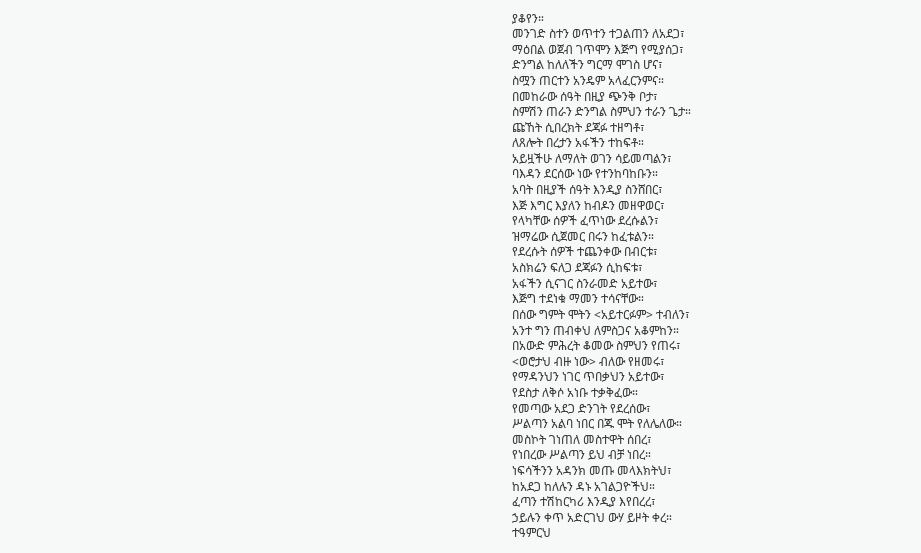ያቆየን።
መንገድ ስተን ወጥተን ተጋልጠን ለአደጋ፣
ማዕበል ወጀብ ገጥሞን እጅግ የሚያሰጋ፣
ድንግል ከለለችን ግርማ ሞገስ ሆና፣
ስሟን ጠርተን አንዴም አላፈርንምና።
በመከራው ሰዓት በዚያ ጭንቅ ቦታ፣
ስምሽን ጠራን ድንግል ስምህን ተራን ጌታ።
ጩኸት ሲበረክት ደጃፉ ተዘግቶ፣
ለጸሎት በረታን አፋችን ተከፍቶ።
አይዟችሁ ለማለት ወገን ሳይመጣልን፣
ባእዳን ደርሰው ነው የተንከባከቡን።
አባት በዚያች ሰዓት እንዲያ ስንሸበር፣
እጅ እግር እያለን ከብዶን መዘዋወር፣
የላካቸው ሰዎች ፈጥነው ደረሱልን፣
ዝማሬው ሲጀመር በሩን ከፈቱልን።
የደረሱት ሰዎች ተጨንቀው በብርቱ፣
አስክሬን ፍለጋ ደጃፉን ሲከፍቱ፣
አፋችን ሲናገር ስንራመድ አይተው፣
እጅግ ተደነቁ ማመን ተሳናቸው።
በሰው ግምት ሞትን <አይተርፉም> ተብለን፣
አንተ ግን ጠብቀህ ለምስጋና አቆምከን።
በአውድ ምሕረት ቆመው ስምህን የጠሩ፣
<ወሮታህ ብዙ ነው> ብለው የዘመሩ፣
የማዳንህን ነገር ጥበቃህን አይተው፣
የደስታ ለቅሶ አነቡ ተቃቅፈው።
የመጣው አደጋ ድንገት የደረሰው፣
ሥልጣን አልባ ነበር በጁ ሞት የለሌለው።
መስኮት ገነጠለ መስተዋት ሰበረ፣
የነበረው ሥልጣን ይህ ብቻ ነበረ።
ነፍሳችንን አዳንክ መጡ መላእክትህ፣
ከአደጋ ከለሉን ዳኑ አገልጋዮችህ።
ፈጣን ተሽከርካሪ እንዲያ እየበረረ፣
ኃይሉን ቀጥ አድርገህ ውሃ ይዞት ቀረ።
ተዓምርህ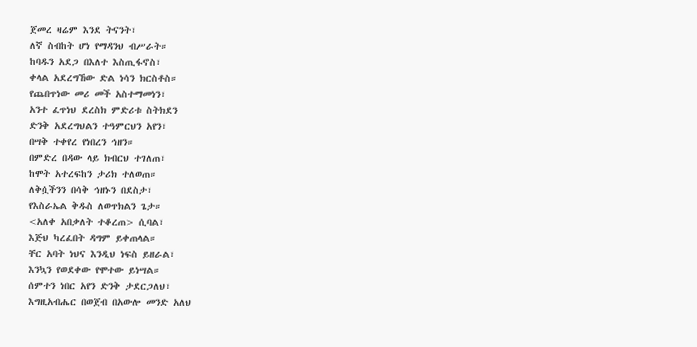ጀመረ ዛሬም እንደ ትናንት፣
ለኛ ስብከት ሆነ የማዳንህ ብሥራት።
ከባዱን አደጋ በእለተ እስጢፋኖስ፣
ቀላል አደረግኸው ድል ነሳን ክርስቶስ።
የጨበጥነው መሪ መች አስተማመነን፣
አንተ ፈጥነህ ደረስክ ምድሪቱ ስትክደን
ድንቅ አደረግህልን ተዓምርህን አየን፣
በሣቅ ተቀየረ የነበረን ኅዘን።
በምድረ በዳው ላይ ክብርህ ተገለጠ፣
ከሞት አተረፍከን ታሪክ ተለወጠ።
ለቅሷችንን በሳቅ ኅዘኑን በደስታ፣
የእስራኤል ቅዱስ ለወጥክልን ጌታ።
<አለቀ አበቃለት ተቆረጠ> ሲባል፣
እጅህ ካረፈበት ዳግም ይቀጠላል።
ቸር አባት ነህና እንዲህ ነፍስ ይዘራል፣
እንኳን የወደቀው የሞተው ይነሣል።
ሰምተን ነበር አየን ድንቅ ታደርጋለህ፣
እግዚአብሔር በወጀብ በአውሎ መንድ አለህ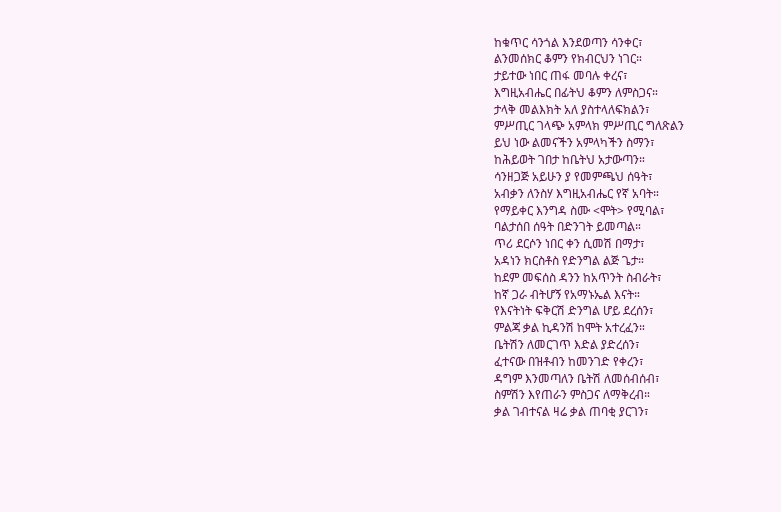ከቁጥር ሳንጎል እንደወጣን ሳንቀር፣
ልንመሰክር ቆምን የክብርህን ነገር።
ታይተው ነበር ጠፋ መባሉ ቀረና፣
እግዚአብሔር በፊትህ ቆምን ለምስጋና።
ታላቅ መልእክት አለ ያስተላለፍክልን፣
ምሥጢር ገላጭ አምላክ ምሥጢር ግለጽልን
ይህ ነው ልመናችን አምላካችን ስማን፣
ከሕይወት ገበታ ከቤትህ አታውጣን።
ሳንዘጋጅ አይሁን ያ የመምጫህ ሰዓት፣
አብቃን ለንስሃ እግዚአብሔር የኛ አባት።
የማይቀር እንግዳ ስሙ <ሞት> የሚባል፣
ባልታሰበ ሰዓት በድንገት ይመጣል።
ጥሪ ደርሶን ነበር ቀን ሲመሽ በማታ፣
አዳነን ክርስቶስ የድንግል ልጅ ጌታ።
ከደም መፍሰስ ዳንን ከአጥንት ስብራት፣
ከኛ ጋራ ብትሆኝ የአማኑኤል እናት።
የእናትነት ፍቅርሽ ድንግል ሆይ ደረሰን፣
ምልጃ ቃል ኪዳንሽ ከሞት አተረፈን።
ቤትሽን ለመርገጥ እድል ያድረሰን፣
ፈተናው በዝቶብን ከመንገድ የቀረን፣
ዳግም እንመጣለን ቤትሽ ለመሰብሰብ፣
ስምሽን እየጠራን ምስጋና ለማቅረብ።
ቃል ገብተናል ዛሬ ቃል ጠባቂ ያርገን፣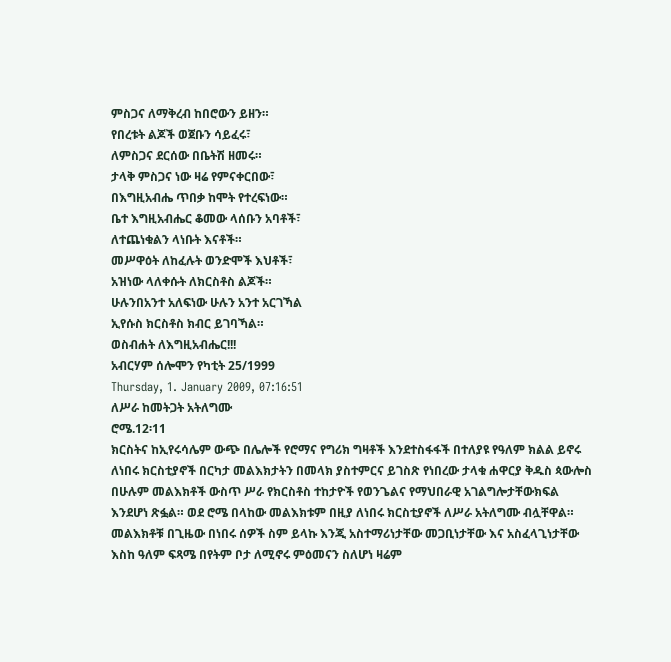ምስጋና ለማቅረብ ከበሮውን ይዘን።
የበረቱት ልጆች ወጀቡን ሳይፈሩ፣
ለምስጋና ደርሰው በቤትሽ ዘመሩ።
ታላቅ ምስጋና ነው ዛሬ የምናቀርበው፣
በእግዚአብሔ ጥበቃ ከሞት የተረፍነው።
ቤተ እግዚአብሔር ቆመው ላሰቡን አባቶች፣
ለተጨነቁልን ላነቡት እናቶች።
መሥዋዕት ለከፈሉት ወንድሞች እህቶች፣
አዝነው ላለቀሱት ለክርስቶስ ልጆች።
ሁሉንበአንተ አለፍነው ሁሉን አንተ አርገኻል
ኢየሱስ ክርስቶስ ክብር ይገባኻል።
ወስብሐት ለእግዚአብሔር!!!
አብርሃም ሰሎሞን የካቲት 25/1999
Thursday, 1. January 2009, 07:16:51
ለሥራ ከመትጋት አትለግሙ
ሮሜ.12፡11
ክርስትና ከኢየሩሳሌም ውጭ በሌሎች የሮማና የግሪክ ግዛቶች እንደተስፋፋች በተለያዩ የዓለም ክልል ይኖሩ ለነበሩ ክርስቲያኖች በርካታ መልእክታትን በመላክ ያስተምርና ይገስጽ የነበረው ታላቁ ሐዋርያ ቅዱስ ጳውሎስ በሁሉም መልእክቶች ውስጥ ሥራ የክርስቶስ ተከታዮች የወንጌልና የማህበራዊ አገልግሎታቸውክፍል እንደሆነ ጽፏል። ወደ ሮሜ በላከው መልእክቱም በዚያ ለነበሩ ክርስቲያኖች ለሥራ አትለግሙ ብሏቸዋል። መልእክቶቹ በጊዜው በነበሩ ሰዎች ስም ይላኩ እንጂ አስተማሪነታቸው መጋቢነታቸው እና አስፈላጊነታቸው እስከ ዓለም ፍጻሜ በየትም ቦታ ለሚኖሩ ምዕመናን ስለሆነ ዛሬም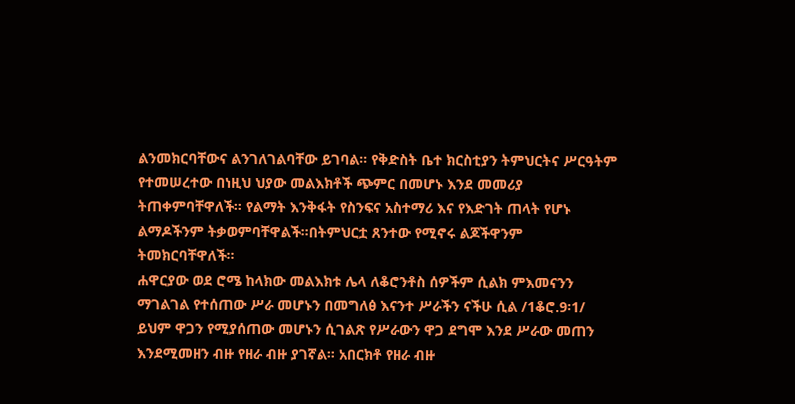ልንመክርባቸውና ልንገለገልባቸው ይገባል። የቅድስት ቤተ ክርስቲያን ትምህርትና ሥርዓትም የተመሠረተው በነዚህ ህያው መልእክቶች ጭምር በመሆኑ እንደ መመሪያ ትጠቀምባቸዋለች። የልማት እንቅፋት የስንፍና አስተማሪ እና የእድገት ጠላት የሆኑ ልማዶችንም ትቃወምባቸዋልች።በትምህርቷ ጸንተው የሚኖሩ ልጆችዋንም ትመክርባቸዋለች።
ሐዋርያው ወደ ሮሜ ከላክው መልእክቱ ሌላ ለቆሮንቶስ ሰዎችም ሲልክ ምእመናንን ማገልገል የተሰጠው ሥራ መሆኑን በመግለፅ እናንተ ሥራችን ናችሁ ሲል /1ቆሮ.9፡1/ ይህም ዋጋን የሚያሰጠው መሆኑን ሲገልጽ የሥራውን ዋጋ ደግሞ እንደ ሥራው መጠን እንደሚመዘን ብዙ የዘራ ብዙ ያገኛል። አበርክቶ የዘራ ብዙ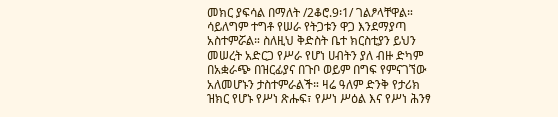መክር ያፍሳል በማለት /2ቆሮ.9፡1/ ገልፆላቸዋል። ሳይለግም ተግቶ የሠራ የትጋቱን ዋጋ እንደማያጣ አስተምሯል። ስለዚህ ቅድስት ቤተ ክርስቲያን ይህን መሠረት አድርጋ የሥራ የሆነ ሀብትን ያለ ብዙ ድካም በአቋራጭ በዝርፊያና በጉቦ ወይም በግፍ የምናገኘው አለመሆኑን ታስተምራልች። ዛሬ ዓለም ድንቅ የታሪክ ዝክር የሆኑ የሥነ ጽሑፍ፣ የሥነ ሥዕል እና የሥነ ሕንፃ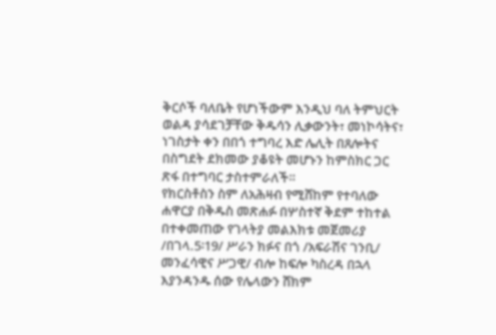ቅርሶች ባለቤት የሆነችውም እንዲህ ባለ ትምህርት ወልዳ ያሳደገቻቸው ቅዱሳን ሊቃውንት፣ መነኮሳትና፣ ነገስታት ቀን በበጎ ተግባረ እድ ሌሊት በጸሎትና በስግደት ደክመው ያቆዩት መሆኑን ከምስክር ጋር ጽፋ በተግባር ታስተምራለች።
የክርስቶስን ስም ለአሕዛብ የሚሸከም የተባለው ሐዋርያ በቅዱስ መጽሐፉ በሦስተኛ ቅደም ተከተል በተቀመጠው የገላትያ መልእክቱ መጀመሪያ /በገላ.5፡19/ ሥራን ክፉና በጎ /አፍራሽና ገንቢ/ መንፈሳዊና ሥጋዊ/ ብሎ ከፍሎ ካስረዳ በኋላ እያንዳንዱ ሰው የሌላውን ሸክም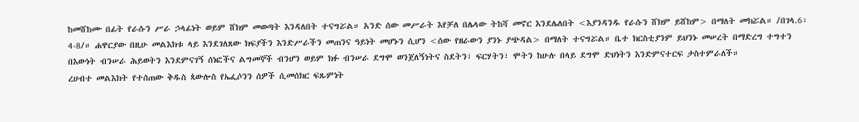ከመሸከሙ በፊት የራሱን ሥራ ኃላፊነት ወይም ሸክም መወጣት እንዳለበት ተናግሯል። አንድ ሰው መሥራት እየቻለ በሌላው ትከሻ መኖር እንደሌለበት <እያንዳንዱ የራሱን ሸክም ይሸከም> በማለት መክሯል። /በገላ.6፡4-8/። ሐዋርያው በዚሁ መልእክቱ ላይ እንደገለጸው ክፍያችን እንድሥራችን መጠንና ዓይነት መሆኑን ሲሆን <ሰው የዘራውን ያንኑ ያጭዳል> በማለት ተናግሯል። ቤተ ክርስቲያንም ይህንኑ መሠረት በማድረግ ተግተን በእውነት ብንሠራ ሕይወትን እንደምናገኝ ሰነፎችና ልግመኞች ብንሆን ወይም ክፉ ብንሠራ ደግሞ ወንጀለኝነትና ስደትን፣ ፍርሃትን፣ ሞትን ከሁሉ በላይ ደግሞ ድህነትን እንድምናተርፍ ታስተምራለች።
ረሀብተ መልእክት የተሰጠው ቅዱስ ጳውሎስ የኤፌሶንን ሰዎች ሲመሰክር ፍጹምነት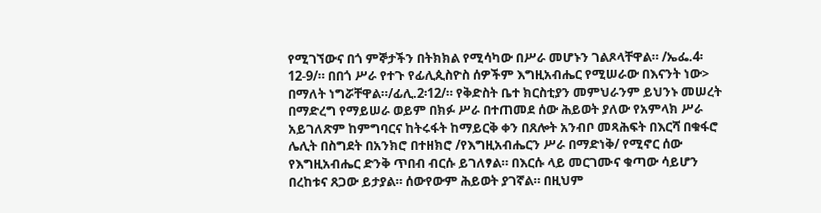የሚገኘውና በጎ ምኞታችን በትክክል የሚሳካው በሥራ መሆኑን ገልጾላቸዋል። /ኤፌ.4፡12-9/። በበጎ ሥራ የተጉ የፊሊጲስዮስ ሰዎችም እግዚአብሔር የሚሠራው በእናንት ነው> በማለት ነግሯቸዋል።/ፊሊ.2፡12/። የቅድስት ቤተ ክርስቲያን መምህራንም ይህንኑ መሠረት በማድረግ የማይሠራ ወይም በክፉ ሥራ በተጠመደ ሰው ሕይወት ያለው የአምላክ ሥራ አይገለጽም ከምግባርና ከትሩፋት ከማይርቅ ቀን በጸሎት አንብቦ መጻሕፍት በእርሻ በቁፋሮ ሌሊት በስግደት በአንክሮ በተዘክሮ /የእግዚአብሔርን ሥራ በማድነቅ/ የሚኖር ሰው የእግዚአብሔር ድንቅ ጥበብ ብርሱ ይገለፃል። በእርሱ ላይ መርገሙና ቁጣው ሳይሆን በረከቱና ጸጋው ይታያል። ሰውየውም ሕይወት ያገኛል። በዚህም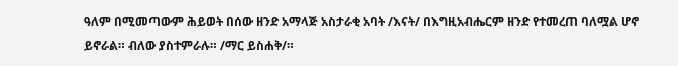ዓለም በሚመጣውም ሕይወት በሰው ዘንድ አማላጅ አስታራቂ አባት /እናት/ በእግዚአብሔርም ዘንድ የተመረጠ ባለሟል ሆኖ ይኖራል። ብለው ያስተምራሉ። /ማር ይስሐቅ/።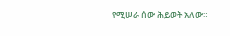የሚሠራ ሰው ሕይወት አለው።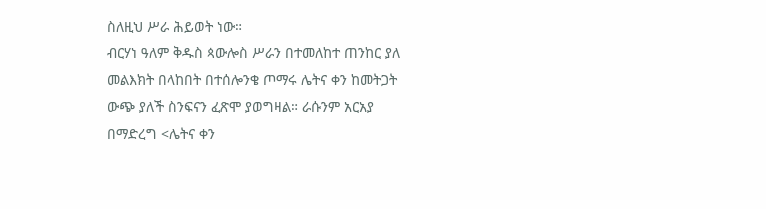ስለዚህ ሥራ ሕይወት ነው።
ብርሃነ ዓለም ቅዱስ ጳውሎስ ሥራን በተመለከተ ጠንከር ያለ መልእክት በላከበት በተሰሎንቄ ጦማሩ ሌትና ቀን ከመትጋት ውጭ ያለች ስንፍናን ፈጽሞ ያወግዛል። ራሱንም አርአያ በማድረግ <ሌትና ቀን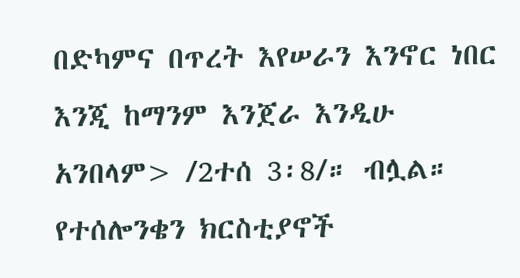በድካምና በጥረት እየሠራን እንኖር ነበር እንጂ ከማንም እንጀራ እንዲሁ አንበላም> /2ተሰ 3፡8/። ብሏል። የተሰሎንቄን ክርስቲያኖች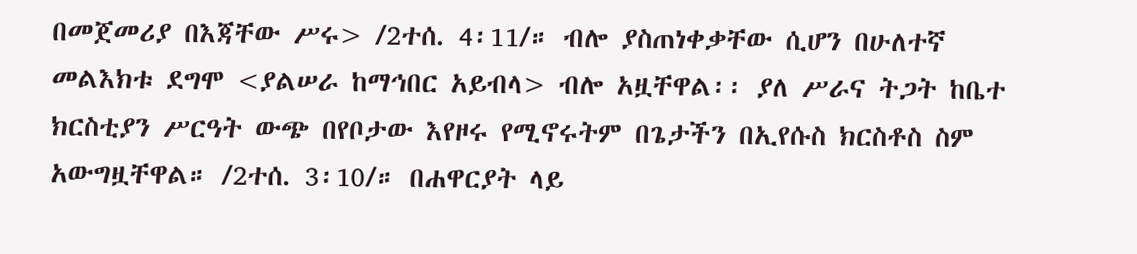በመጀመሪያ በእጃቸው ሥሩ> /2ተሰ. 4፡11/። ብሎ ያስጠነቀቃቸው ሲሆን በሁለተኛ መልእክቱ ደግሞ <ያልሠራ ከማኅበር አይብላ> ብሎ አዟቸዋል፡፡ ያለ ሥራና ትጋት ከቤተ ክርስቲያን ሥርዓት ውጭ በየቦታው እየዞሩ የሚኖሩትም በጌታችን በኢየሱስ ክርስቶስ ስም አውግዟቸዋል። /2ተሰ. 3፡10/። በሐዋርያት ላይ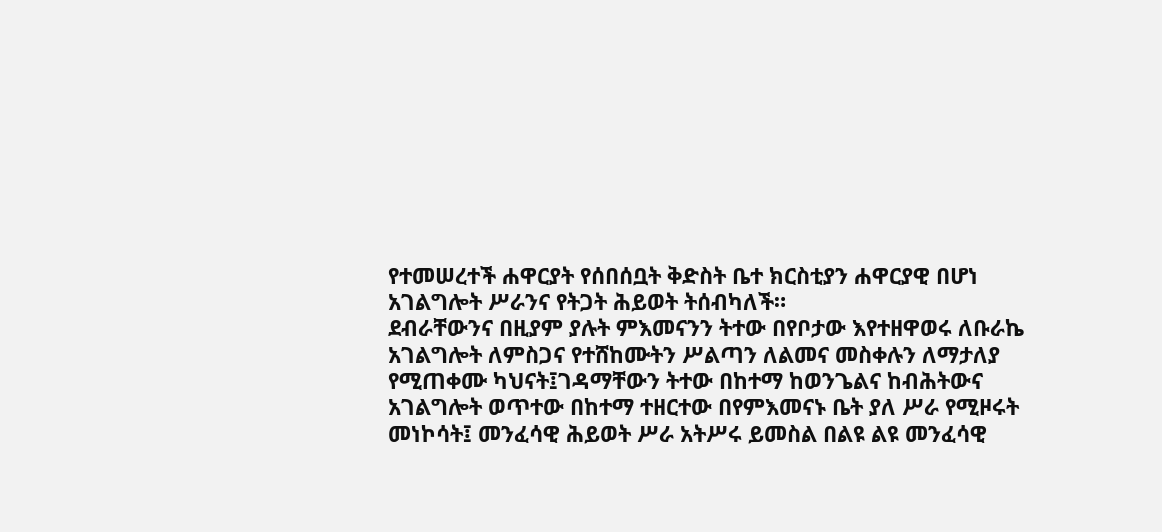የተመሠረተች ሐዋርያት የሰበሰቧት ቅድስት ቤተ ክርስቲያን ሐዋርያዊ በሆነ አገልግሎት ሥራንና የትጋት ሕይወት ትሰብካለች።
ደብራቸውንና በዚያም ያሉት ምእመናንን ትተው በየቦታው እየተዘዋወሩ ለቡራኬ አገልግሎት ለምስጋና የተሸከሙትን ሥልጣን ለልመና መስቀሉን ለማታለያ የሚጠቀሙ ካህናት፤ገዳማቸውን ትተው በከተማ ከወንጌልና ከብሕትውና አገልግሎት ወጥተው በከተማ ተዘርተው በየምእመናኑ ቤት ያለ ሥራ የሚዞሩት መነኮሳት፤ መንፈሳዊ ሕይወት ሥራ አትሥሩ ይመስል በልዩ ልዩ መንፈሳዊ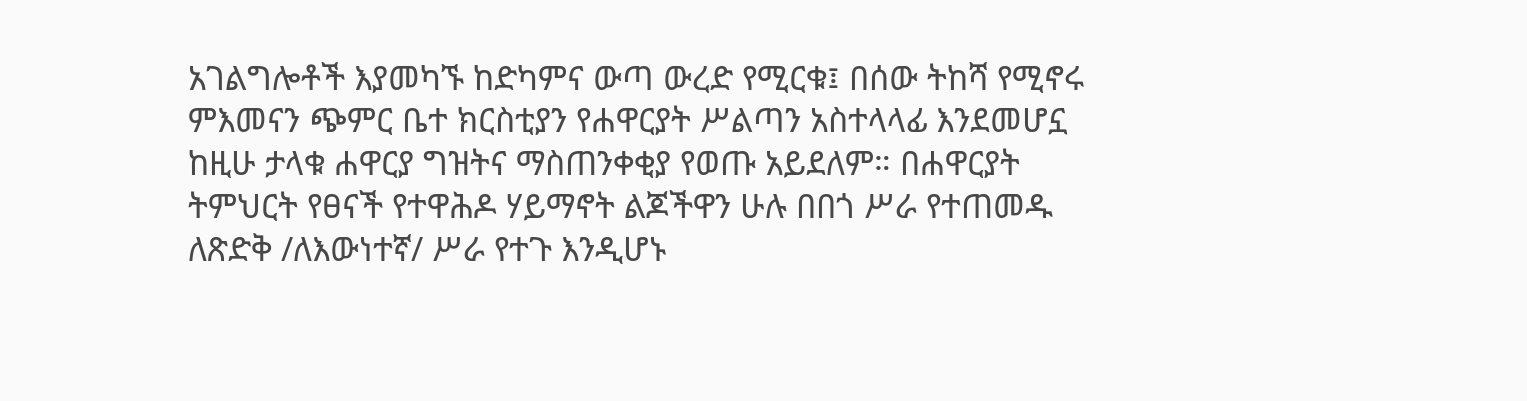አገልግሎቶች እያመካኙ ከድካምና ውጣ ውረድ የሚርቁ፤ በሰው ትከሻ የሚኖሩ ምእመናን ጭምር ቤተ ክርስቲያን የሐዋርያት ሥልጣን አስተላላፊ እንደመሆኗ ከዚሁ ታላቁ ሐዋርያ ግዝትና ማስጠንቀቂያ የወጡ አይደለም። በሐዋርያት ትምህርት የፀናች የተዋሕዶ ሃይማኖት ልጆችዋን ሁሉ በበጎ ሥራ የተጠመዱ ለጽድቅ /ለእውነተኛ/ ሥራ የተጉ እንዲሆኑ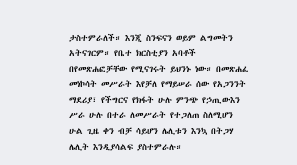ታስተምራለች። እንጂ ስንፍናን ወይም ልግመትን አትናገርም። የቤተ ክርስቲያን አባቶች በየመጽሐፎቻቸው የሚናገሩት ይህንኑ ነው። በመጽሐፈ መነኮሳት መሥራት እየቻለ የማይሠራ ሰው የአጋንንት ማደሪያ፣ የችግርና የክፋት ሁሉ ምንጭ የኃጢውእን ሥራ ሁሉ በተራ ለመሥራት የተጋለጠ ስለሚሆን ሁል ጊዜ ቀን ብቻ ሳይሆን ሌሊቱን እንኳ በትጋሃ ሌሊት እንዲያሳልፍ ያስተምራሉ።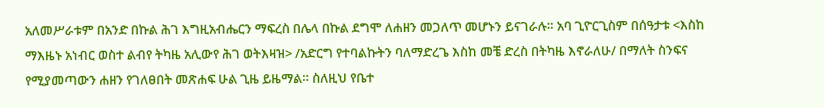አለመሥራቱም በአንድ በኩል ሕገ እግዚአብሔርን ማፍረስ በሌላ በኩል ደግሞ ለሐዘን መጋለጥ መሆኑን ይናገራሉ። አባ ጊዮርጊስም በሰዓታቱ <እስከ ማእዜኑ አነብር ወስተ ልብየ ትካዜ አሊውየ ሕገ ወትእዛዝ> /አድርግ የተባልኩትን ባለማድረጌ እስከ መቼ ድረስ በትካዜ እኖራለሁ/ በማለት ስንፍና የሚያመጣውን ሐዘን የገለፀበት መጽሐፍ ሁል ጊዜ ይዜማል። ስለዚህ የቤተ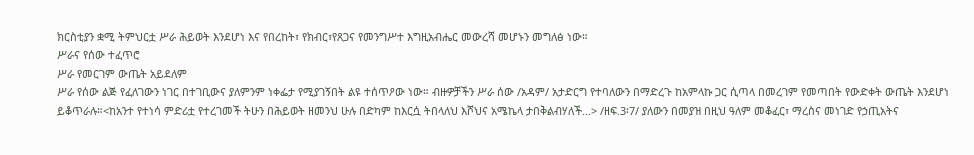ክርስቲያን ቋሚ ትምህርቷ ሥራ ሕይወት እንደሆነ እና የበረከት፣ የክብር፣የጸጋና የመንግሥተ እግዚአብሔር መውረሻ መሆኑን መግለፅ ነው።
ሥራና የሰው ተፈጥሮ
ሥራ የመርገም ውጤት አይደለም
ሥራ የሰው ልጅ የፈለገውን ነገር በተገቢውና ያለምንም ነቀፌታ የሚያገኝበት ልዩ ተሰጥዖው ነው። ብዙዎቻችን ሥራ ሰው /አዳም/ አታድርግ የተባለውን በማድረጉ ከአምላኩ ጋር ሲጣላ በመረገም የመጣበት የውድቀት ውጤት እንደሆነ ይቆጥራሉ።<ከአንተ የተነሳ ምድሪቷ የተረገመች ትሁን በሕይወት ዘመንህ ሁሉ በድካም ከእርሷ ትበላለህ እሾህና አሜኬላ ታበቅልብሃለች…> /ዘፍ.3፡7/ ያለውን በመያዝ በዚህ ዓለም መቆፈር፣ ማረስና መነገድ የኃጢአትና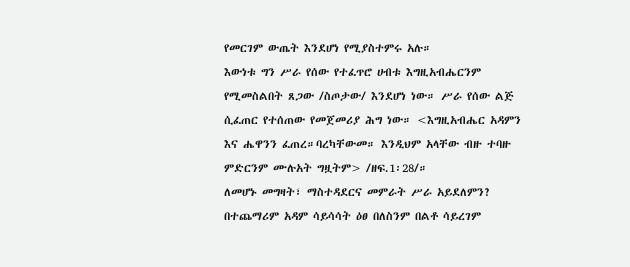የመርገም ውጤት እንደሆነ የሚያስተምሩ አሉ።
እውነቱ ግን ሥራ የሰው የተፈጥሮ ሀብቱ እግዚአብሔርንም የሚመስልበት ጸጋው /ስጦታው/ እንደሆነ ነው። ሥራ የሰው ልጅ ሲፈጠር የተሰጠው የመጀመሪያ ሕግ ነው። <እግዚአብሔር አዳምን እና ሔዋንን ፈጠረ።ባረካቸውመ። እንዲህም አላቸው ብዙ ተባዙ ምድርንም ሙሉአት ግዟትም> /ዘፍ.1፡28/።
ለመሆኑ መግዛት፣ ማስተዳደርና መምራት ሥራ አይደለምን? በተጨማሪም አዳም ሳይሳሳት ዕፀ በለስንም በልቶ ሳይረገም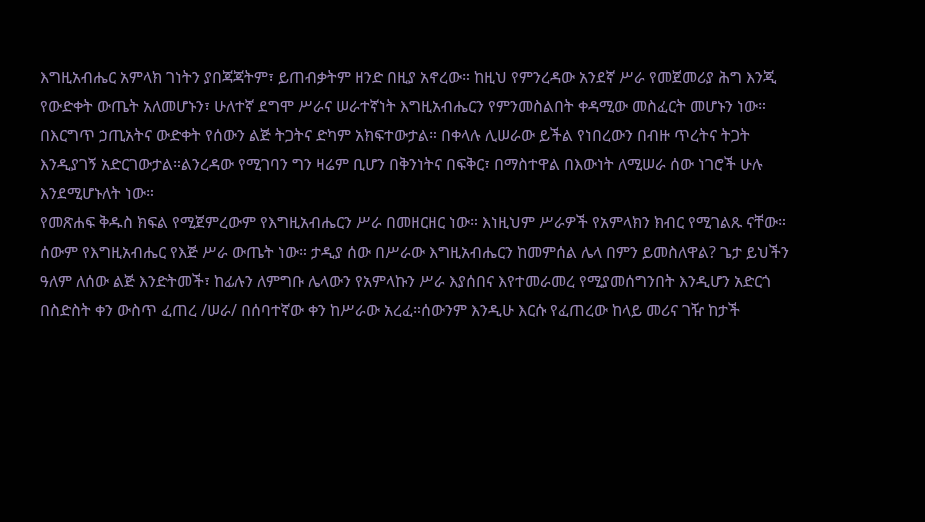እግዚአብሔር አምላክ ገነትን ያበጃጃትም፣ ይጠብቃትም ዘንድ በዚያ አኖረው። ከዚህ የምንረዳው አንደኛ ሥራ የመጀመሪያ ሕግ እንጂ የውድቀት ውጤት አለመሆኑን፣ ሁለተኛ ደግሞ ሥራና ሠራተኛነት እግዚአብሔርን የምንመስልበት ቀዳሚው መስፈርት መሆኑን ነው። በእርግጥ ኃጢአትና ውድቀት የሰውን ልጅ ትጋትና ድካም አክፍተውታል። በቀላሉ ሊሠራው ይችል የነበረውን በብዙ ጥረትና ትጋት እንዲያገኝ አድርገውታል።ልንረዳው የሚገባን ግን ዛሬም ቢሆን በቅንነትና በፍቅር፣ በማስተዋል በእውነት ለሚሠራ ሰው ነገሮች ሁሉ እንደሚሆኑለት ነው።
የመጽሐፍ ቅዱስ ክፍል የሚጀምረውም የእግዚአብሔርን ሥራ በመዘርዘር ነው። እነዚህም ሥራዎች የአምላክን ክብር የሚገልጹ ናቸው። ሰውም የእግዚአብሔር የእጅ ሥራ ውጤት ነው። ታዲያ ሰው በሥራው እግዚአብሔርን ከመምሰል ሌላ በምን ይመስለዋል? ጌታ ይህችን ዓለም ለሰው ልጅ እንድትመች፣ ከፊሉን ለምግቡ ሌላውን የአምላኩን ሥራ እያሰበና እየተመራመረ የሚያመሰግንበት እንዲሆን አድርጎ በስድስት ቀን ውስጥ ፈጠረ /ሠራ/ በሰባተኛው ቀን ከሥራው አረፈ።ሰውንም እንዲሁ እርሱ የፈጠረው ከላይ መሪና ገዥ ከታች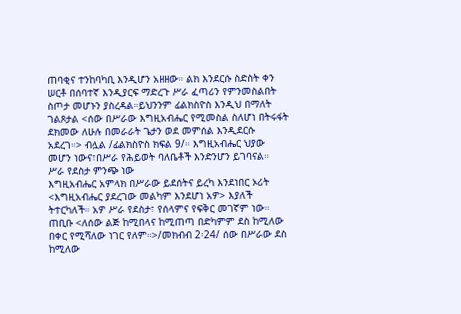ጠባቂና ተንከባካቢ እንዲሆን አዘዘው። ልክ እንደርሱ ስድስት ቀን ሠርቶ በሰባተኛ እንዲያርፍ ማድረጉ ሥራ ፈጣሪን የምንመስልበት ስጦታ መሆኑን ያስረዳል።ይህንንም ፊልክስዮስ እንዲህ በማለት ገልጾታል <ሰው በሥራው እግዚአብሔር የሚመስል ስለሆነ በትሩፋት ደክመው ለሁሉ በመራራት ጌታን ወደ መምሰል እንዲደርሱ አደረገ።> ብሏል /ፊልክስዮስ ክፍል 9/። እግዚአብሔር ህያው መሆን ነውና፣በሥራ የሕይወት ባለቤቶች እንድንሆን ይገባናል።
ሥራ የደስታ ምንጭ ነው
እግዚአብሔር አምላክ በሥራው ይደሰትና ይረካ እንደነበር ኦሪት <እግዚአብሔር ያደረገው መልካም እንደሆነ አዎ> እያለች ትተርካለች። አዎ ሥራ የደስታ፣ የሰላምና የፍቅር መገኛም ነው። ጠቢቡ <ለሰው ልጅ ከሚበላና ከሚጠጣ በድካምም ደስ ከሚለው በቀር የሚሻለው ነገር የለም።>/መክብብ 2፡24/ ሰው በሥራው ደስ ከሚለው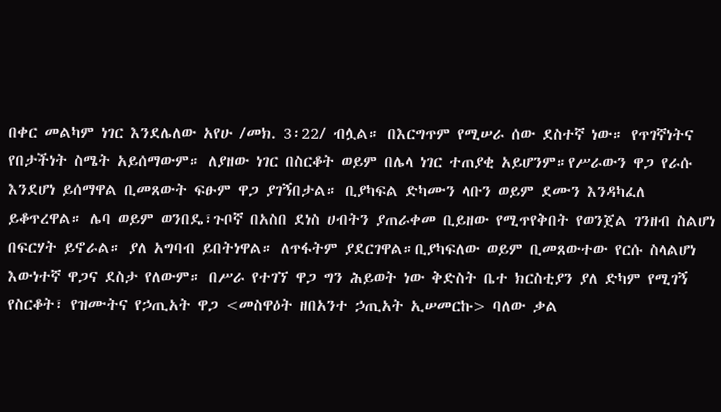በቀር መልካም ነገር እንደሌለው አየሁ /መክ. 3፡22/ ብሏል። በእርግጥም የሚሠራ ሰው ደስተኛ ነው። የጥገኛነትና የበታችነት ስሜት አይሰማውም። ለያዘው ነገር በስርቆት ወይም በሌላ ነገር ተጠያቂ አይሆንም።የሥራውን ዋጋ የራሱ እንደሆነ ይሰማዋል ቢመጸውት ፍፁም ዋጋ ያገኝበታል። ቢያካፍል ድካሙን ላቡን ወይም ደሙን እንዳካፈለ ይቆጥረዋል። ሌባ ወይም ወንበዴ፣ጉቦኛ በአስበ ደነስ ሀብትን ያጠራቀመ ቢይዘው የሚጥየቅበት የወንጀል ገንዘብ ስልሆነ በፍርሃት ይኖራል። ያለ አግባብ ይበትነዋል። ለጥፋትም ያደርገዋል።ቢያካፍለው ወይም ቢመጸውተው የርሱ ስላልሆነ እውነተኛ ዋጋና ደስታ የለውም። በሥራ የተገኘ ዋጋ ግን ሕይወት ነው ቅድስት ቤተ ክርስቲያን ያለ ድካም የሚገኝ የስርቆት፣ የዝሙትና የኃጢአት ዋጋ <መስዋዕት ዘበአንተ ኃጢአት ኢሠመርኩ> ባለው ቃል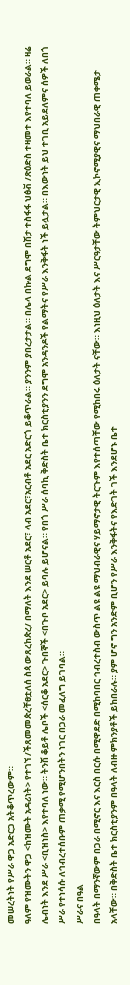መሠረትነት የሥራ ዋጋ አድርጋ አትቆጥረውም።
ዓለም የዝሙትን ዋጋ <ከዝሙት አዳሪነት> የተገኘ /ችጸመመጵረቸፀቷለሰ ስጳ ውጸረከጵረ/ በማለት እንደ ሠርቶ አደር፣ ላብ አደር፣አርብቶ አደር አድርጎ ይቆጥራል። ያንንም ያበረታታል። በሌላ በኩል ደግሞ በሽታ ተስፋፋ ህፅቭ /ጽዕድስ ተዛመተ እየተባለ ይወራል። ዛሬ ሌብነት እንደ ሥራ <ቢዝነስ> እየተባለ ነው። ትንሽ ቆይቶ ሌቦች <ሰርቆ አደር> ጉበኞች <በጉቦ አደር> ይባሉ ይሆናል። የበጎ ሥራ ሰባኪ ቅድስት ቤተ ክርስቲያንን ደግሞ አንዳንዶች የልማትና የሥራ እንቅፋት ነች ይሏታል። በእውነት ይህ ተገቢ አይደለምና ሰዎች ለበጎ ሥራ የተነሳሱ ለኅብረተሰቡም ጠቃሚ የሚሆንበትን ነገር በጋራ መፈለግ ይገባል።
ሥራና በዓል
በዓላት በማንኛውም በጋራ በሚኖር እና እርስ በርሱ በሚዋደድ በሚከባበር ኅብረተስብ ውስጥ ልዩ ልዩ ማህብራዊና ሃይማኖታዊ ትርጉም እየተሰጣቸው የሚከበሩ ዕለታት ናቸው። እነዚህ ዕለታት እና ሥርዓታቸው ትምህርታዊ ኢኮኖሚያዊና ማህበራዊ ጠቀሜታ አላቸው። በቅድስት ቤተ ክርስቲያንም በዓላት ለብዙ ምክንያቶች ይከበራሉ። ያም ሆኖ ግን አንድም ቢሆን የሥራ እንቅፋትና የእድገት ገች እንደሆኑ ቤተ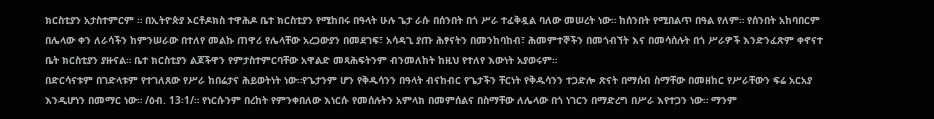ክርስቲያን አታስተምርም ። በኢትዮጵያ ኦርቶዶክስ ተዋሕዶ ቤተ ክርስቲያን የሚከበሩ በዓላት ሁሉ ጌታ ራሱ በሰንበት በጎ ሥራ ተፈቅዷል ባለው መሠረት ነው። ከሰንበት የሚበልጥ በዓል የለም። የሰንበት አከባበርም በሌላው ቀን ለራሳችን ከምንሠራው በተለየ መልኩ ጠዋሪ የሌላቸው አረጋውያን በመደገፍ፣ አሳዳጊ ያጡ ሕፃናትን በመንከባከብ፣ ሕመምተኞችን በመጎብኘት እና በመሳሰሉት በጎ ሥራዎች እንድንፈጽም ቀኖናተ ቤት ክርስቲያን ያዙናል። ቤተ ክርስቲያን ልጆችዋን የምታስተምርባቸው አዋልድ መጻሕፍትንም ብንመለከት ከዚህ የተለየ እውነት አያወሩም።
በድርሳናቱም በገድላቱም የተገለጸው የሥራ ከበሬታና ሕይወትነት ነው።የጌታንም ሆን የቅዱሳንን በዓላት ብናከብር የጌታችን ቸርነት የቅዱሳንን ተጋድሎ ጽናት በማሰብ ስማቸው በመዘከር የሥራቸውን ፍሬ አርአያ እንዲሆነን በመማር ነው። /ዕብ. 13፡1/። የነርሱንም በረከት የምንቀበለው እነርሱ የመሰሉትን አምላክ በመምሰልና በስማቸው ለሌላው በጎ ነገርን በማድረግ በሥራ እየተጋን ነው። ማንም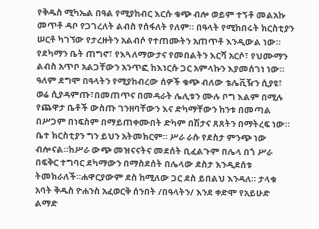የቅዱስ ሚካኤል በዓል የሚያከብር እርሱ ቁጭ ብሎ ወይም ተኝቶ መልአኩ መጥቶ ዳቦ የጋገረለት ልብስ የሰፋለት የለም። በዓላት የሚከበሩት ክርስቲያን ሠርቶ ካገኘው የታረዙትን አልብሶ የተጠሙትን አጠጥቶ እንዲውል ነው። የደካማን ቤት ጠግኖ፣ የእጓለማውታና የመበልትን እርሻ አርሶ፣ የህሙማን ልብስ አጥቦ አልጋቸውን አንጥፎ ከእነርሱ ጋር አምላኩን እያመሰገነ ነው። ዓለም ደግሞ በዓላትን የሚያከብረው ሰዎች ቁጭ ብለው ቴሌቪዥን ሲያዩ፣ ወሬ ሲያዳምጡ፣በመጠጥና በመዳራት ሌሊቱን ሙሉ ቦግ እልም በሚሉ የጨዋታ ቤቶች ውስጡ ገንዘባቸውን እና ድካማቸውን ከንቱ በመጣል በሥጋም በነፍስም በማይጠቀሙበት ድካም በሽታና ጸጸትን በማትረፍ ነው።
ቤተ ክርስቲያን ግን ይህን አትመክርም። ሥራ ራሱ የደስታ ምንጭ ነው ብሎናል።ከሥራ ውጭ መዝናናትና መደሰት ቢፈልጉም በሌላ በጎ ሥራ በፍቅር ተግባር ደካማውን በማስደሰት በሌላው ደስታ እንዲደሰቱ ትመክራለች።ሐዋርያውም ደስ ከሚለው ጋር ደስ ይበልህ እንዳለ። ታላቁ አባት ቅዱስ ዮሐንስ አፈወርቅ ሰንበት /በዓላትን/ እንደ ቀድሞ የአይሁድ ልማድ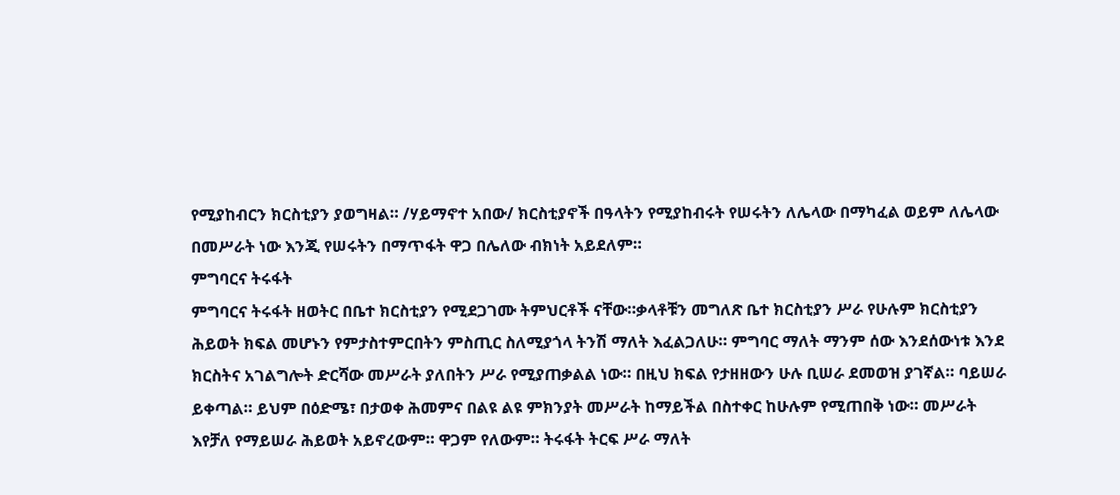የሚያከብርን ክርስቲያን ያወግዛል። /ሃይማኖተ አበው/ ክርስቲያኖች በዓላትን የሚያከብሩት የሠሩትን ለሌላው በማካፈል ወይም ለሌላው በመሥራት ነው እንጂ የሠሩትን በማጥፋት ዋጋ በሌለው ብክነት አይደለም።
ምግባርና ትሩፋት
ምግባርና ትሩፋት ዘወትር በቤተ ክርስቲያን የሚደጋገሙ ትምህርቶች ናቸው።ቃላቶቹን መግለጽ ቤተ ክርስቲያን ሥራ የሁሉም ክርስቲያን ሕይወት ክፍል መሆኑን የምታስተምርበትን ምስጢር ስለሚያጎላ ትንሽ ማለት እፈልጋለሁ። ምግባር ማለት ማንም ሰው እንደሰውነቱ እንደ ክርስትና አገልግሎት ድርሻው መሥራት ያለበትን ሥራ የሚያጠቃልል ነው። በዚህ ክፍል የታዘዘውን ሁሉ ቢሠራ ደመወዝ ያገኛል። ባይሠራ ይቀጣል። ይህም በዕድሜ፣ በታወቀ ሕመምና በልዩ ልዩ ምክንያት መሥራት ከማይችል በስተቀር ከሁሉም የሚጠበቅ ነው። መሥራት እየቻለ የማይሠራ ሕይወት አይኖረውም። ዋጋም የለውም። ትሩፋት ትርፍ ሥራ ማለት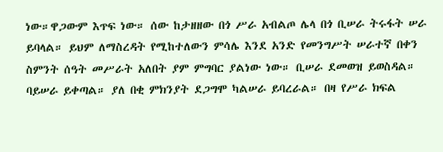ነው።ዋጋውም እጥፍ ነው። ሰው ከታዘዘው በጎ ሥራ አብልጦ ሌላ በጎ ቢሠራ ትሩፋት ሠራ ይባላል። ይህም ለማስረዳት የሚከተለውን ምሳሌ እንደ አንድ የመንግሥት ሠራተኛ በቀን ስምንት ሰዓት መሥራት አለበት ያም ምግባር ያልነው ነው። ቢሠራ ደመወዝ ይወስዳል። ባይሠራ ይቀጣል። ያለ በቂ ምክንያት ደጋግሞ ካልሠራ ይባረራል። በዛ የሥራ ክፍል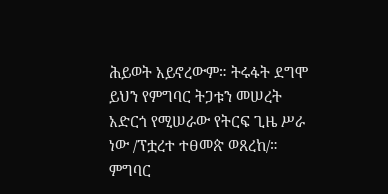ሕይወት አይኖረውም። ትሩፋት ደግሞ ይህን የምግባር ትጋቱን መሠረት አድርጎ የሚሠራው የትርፍ ጊዜ ሥራ ነው /ፕቷረተ ተፀመጵ ወጸረከ/። ምግባር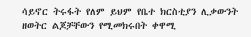ሳይኖር ትሩፋት የለም ይህም የቤተ ክርስቲያን ሊቃውንት ዘወትር ልጆቻቸውን የሚመክሩበት ቀዋሚ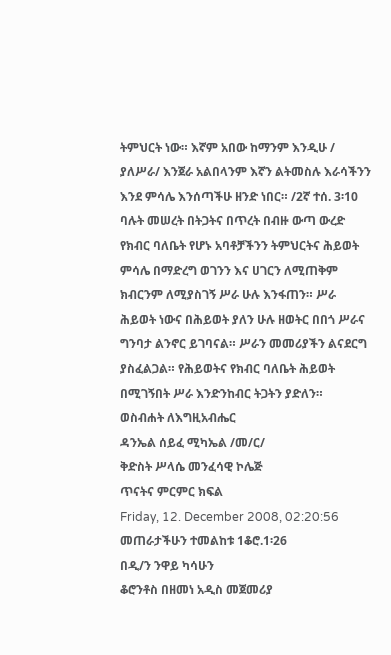ትምህርት ነው። እኛም አበው ከማንም እንዲሁ / ያለሥራ/ እንጀራ አልበላንም እኛን ልትመስሉ እራሳችንን እንደ ምሳሌ እንሰጣችሁ ዘንድ ነበር። /2ኛ ተሰ. 3፡10 ባሉት መሠረት በትጋትና በጥረት በብዙ ውጣ ውረድ የክብር ባለቤት የሆኑ አባቶቻችንን ትምህርትና ሕይወት ምሳሌ በማድረግ ወገንን እና ሀገርን ለሚጠቅም ክብርንም ለሚያስገኝ ሥራ ሁሉ እንፋጠን። ሥራ ሕይወት ነውና በሕይወት ያለን ሁሉ ዘወትር በበጎ ሥራና ግንባታ ልንኖር ይገባናል። ሥራን መመሪያችን ልናደርግ ያስፈልጋል። የሕይወትና የክብር ባለቤት ሕይወት በሚገኝበት ሥራ እንድንከብር ትጋትን ያድለን።
ወስብሐት ለእግዚአብሔር
ዳንኤል ሰይፈ ሚካኤል /መ/ር/
ቅድስት ሥላሴ መንፈሳዊ ኮሌጅ
ጥናትና ምርምር ክፍል
Friday, 12. December 2008, 02:20:56
መጠራታችሁን ተመልከቱ 1ቆሮ.1፡26
በዲ/ን ንዋይ ካሳሁን
ቆሮንቶስ በዘመነ አዲስ መጀመሪያ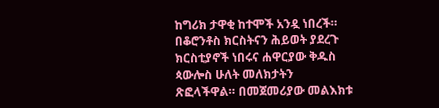ከግሪክ ታዋቂ ከተሞች አንዷ ነበረች። በቆሮንቶስ ክርስትናን ሕይወት ያደረጉ ክርስቲያኖች ነበሩና ሐዋርያው ቅዱስ ጳውሎስ ሁለት መለክታትን ጽፎላችዋል። በመጀመሪያው መልእክቱ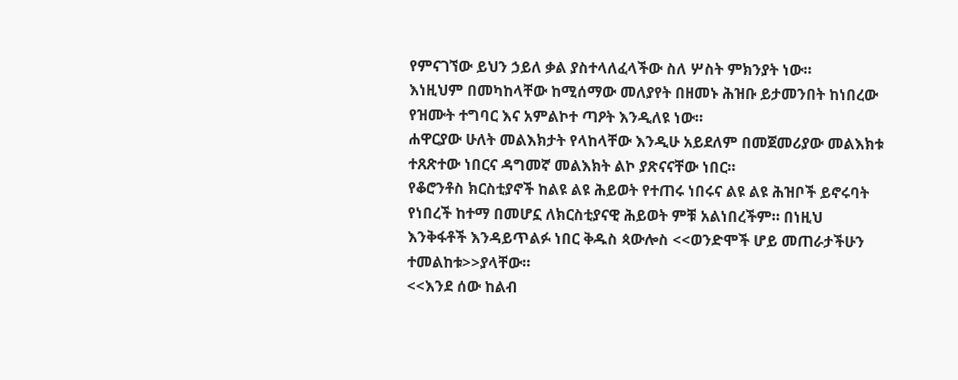የምናገኘው ይህን ኃይለ ቃል ያስተላለፈላችው ስለ ሦስት ምክንያት ነው።
እነዚህም በመካከላቸው ከሚሰማው መለያየት በዘመኑ ሕዝቡ ይታመንበት ከነበረው የዝሙት ተግባር እና አምልኮተ ጣዖት እንዲለዩ ነው።
ሐዋርያው ሁለት መልእክታት የላከላቸው እንዲሁ አይደለም በመጀመሪያው መልእክቱ ተጸጽተው ነበርና ዳግመኛ መልእክት ልኮ ያጽናናቸው ነበር።
የቆሮንቶስ ክርስቲያኖች ከልዩ ልዩ ሕይወት የተጠሩ ነበሩና ልዩ ልዩ ሕዝቦች ይኖሩባት የነበረች ከተማ በመሆኗ ለክርስቲያናዊ ሕይወት ምቹ አልነበረችም። በነዚህ እንቅፋቶች እንዳይጥልፉ ነበር ቅዱስ ጳውሎስ <<ወንድሞች ሆይ መጠራታችሁን ተመልከቱ>>ያላቸው።
<<እንደ ሰው ከልብ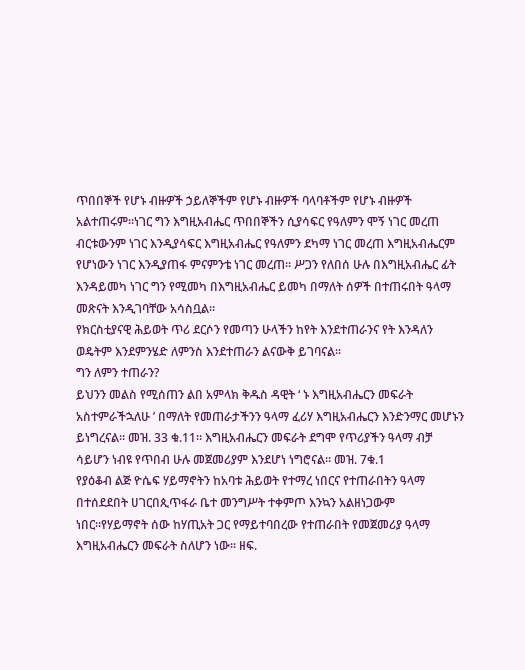ጥበበኞች የሆኑ ብዙዎች ኃይለኞችም የሆኑ ብዙዎች ባላባቶችም የሆኑ ብዙዎች አልተጠሩም።ነገር ግን እግዚአብሔር ጥበበኞችን ሲያሳፍር የዓለምን ሞኝ ነገር መረጠ ብርቱውንም ነገር እንዲያሳፍር እግዚአብሔር የዓለምን ደካማ ነገር መረጠ እግዚአብሔርም የሆነውን ነገር እንዲያጠፋ ምናምንቴ ነገር መረጠ። ሥጋን የለበሰ ሁሉ በእግዚአብሔር ፊት እንዳይመካ ነገር ግን የሚመካ በእግዚአብሔር ይመካ በማለት ሰዎች በተጠሩበት ዓላማ መጽናት እንዲገባቸው አሳስቧል።
የክርስቲያናዊ ሕይወት ጥሪ ደርሶን የመጣን ሁላችን ከየት እንደተጠራንና የት እንዳለን ወዴትም እንደምንሄድ ለምንስ እንደተጠራን ልናውቅ ይገባናል።
ግን ለምን ተጠራን?
ይህንን መልስ የሚሰጠን ልበ አምላክ ቅዱስ ዳዊት ‘ ኑ እግዚአብሔርን መፍራት አስተምራችኋለሁ ’ በማለት የመጠራታችንን ዓላማ ፈሪሃ እግዚአብሔርን እንድንማር መሆኑን ይነግረናል። መዝ. 33 ቁ.11። እግዚአብሔርን መፍራት ደግሞ የጥሪያችን ዓላማ ብቻ ሳይሆን ነብዩ የጥበብ ሁሉ መጀመሪያም እንደሆነ ነግሮናል። መዝ. 7ቁ.1
የያዕቆብ ልጅ ዮሴፍ ሃይማኖትን ከአባቱ ሕይወት የተማረ ነበርና የተጠራበትን ዓላማ በተሰደደበት ሀገርበጲጥፋራ ቤተ መንግሥት ተቀምጦ እንኳን አልዘነጋውም ነበር።የሃይማኖት ሰው ከሃጢአት ጋር የማይተባበረው የተጠራበት የመጀመሪያ ዓላማ እግዚአብሔርን መፍራት ስለሆን ነው። ዘፍ.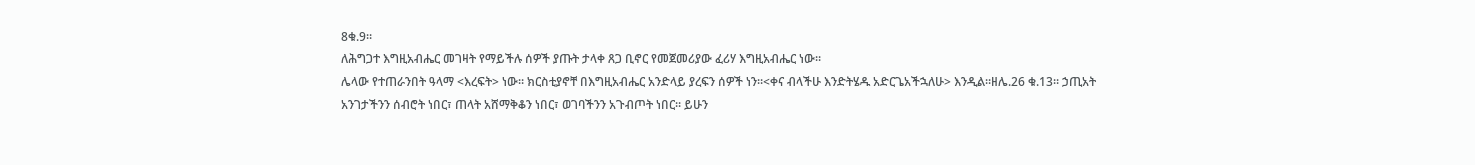8ቁ.9።
ለሕግጋተ እግዚአብሔር መገዛት የማይችሉ ሰዎች ያጡት ታላቀ ጸጋ ቢኖር የመጀመሪያው ፈሪሃ እግዚአብሔር ነው።
ሌላው የተጠራንበት ዓላማ <እረፍት> ነው። ክርስቲያኖቸ በእግዚአብሔር አንድላይ ያረፍን ሰዎች ነን።<ቀና ብላችሁ እንድትሄዱ አድርጌአችኋለሁ> እንዲል።ዘሌ.26 ቁ.13። ኃጢአት አንገታችንን ሰብሮት ነበር፣ ጠላት አሸማቅቆን ነበር፣ ወገባችንን አጉብጦት ነበር። ይሁን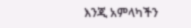እንጂ አምላካችን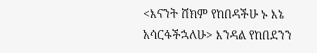<እናንት ሸክም የከበዳችሁ ኑ እኔ አሳርፋችኋለሁ> እንዳል የከበደንን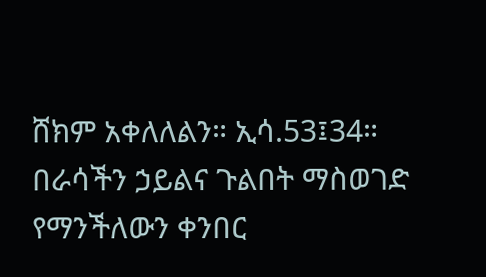ሸክም አቀለለልን። ኢሳ.53፤34። በራሳችን ኃይልና ጉልበት ማስወገድ የማንችለውን ቀንበር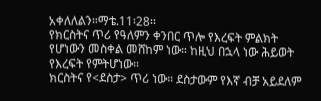አቀለለልን።ማቴ.11፡28፡፡
የክርስትና ጥሪ የዓለምን ቀንበር ጥሎ የእረፍት ምልክት የሆነውን መስቀል መሸከም ነው። ከዚህ በኋላ ነው ሕይወት የእረፍት የምትሆነው።
ክርስትና የ<ደስታ> ጥሪ ነው። ደስታውም የእኛ ብቻ አይደለም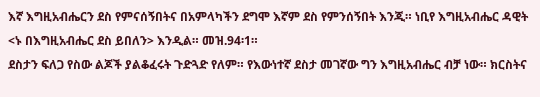እኛ እግዚአብሔርን ደስ የምናሰኝበትና በአምላካችን ደግሞ እኛም ደስ የምንሰኝበት እንጂ። ነቢየ እግዚአብሔር ዳዊት <ኑ በእግዚአብሔር ደስ ይበለን> እንዲል። መዝ.94፡1።
ደስታን ፍለጋ የስው ልጆች ያልቆፈሩት ጉድጓድ የለም። የእውነተኛ ደስታ መገኛው ግን እግዚአብሔር ብቻ ነው። ክርስትና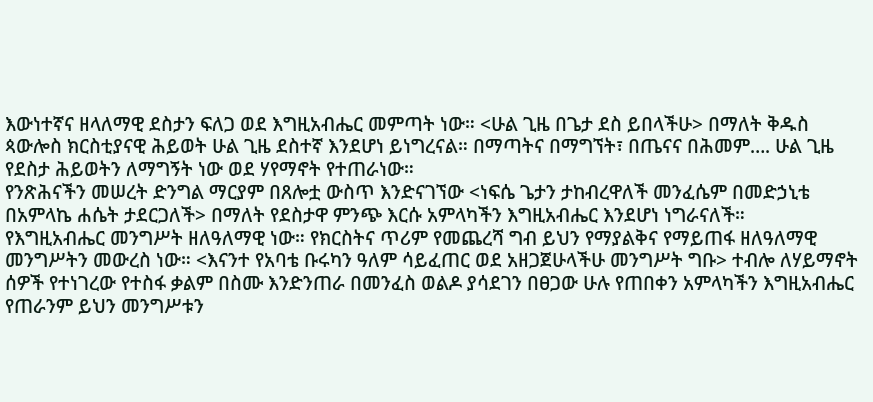እውነተኛና ዘላለማዊ ደስታን ፍለጋ ወደ እግዚአብሔር መምጣት ነው። <ሁል ጊዜ በጌታ ደስ ይበላችሁ> በማለት ቅዱስ ጳውሎስ ክርስቲያናዊ ሕይወት ሁል ጊዜ ደስተኛ እንደሆነ ይነግረናል። በማጣትና በማግኘት፣ በጤናና በሕመም…. ሁል ጊዜ የደስታ ሕይወትን ለማግኝት ነው ወደ ሃየማኖት የተጠራነው።
የንጽሕናችን መሠረት ድንግል ማርያም በጸሎቷ ውስጥ እንድናገኘው <ነፍሴ ጌታን ታከብረዋለች መንፈሴም በመድኃኒቴ በአምላኬ ሐሴት ታደርጋለች> በማለት የደስታዋ ምንጭ እርሱ አምላካችን እግዚአብሔር እንደሆነ ነግራናለች።
የእግዚአብሔር መንግሥት ዘለዓለማዊ ነው። የክርስትና ጥሪም የመጨረሻ ግብ ይህን የማያልቅና የማይጠፋ ዘለዓለማዊ መንግሥትን መውረስ ነው። <እናንተ የአባቴ ቡሩካን ዓለም ሳይፈጠር ወደ አዘጋጀሁላችሁ መንግሥት ግቡ> ተብሎ ለሃይማኖት ሰዎች የተነገረው የተስፋ ቃልም በስሙ እንድንጠራ በመንፈስ ወልዶ ያሳደገን በፀጋው ሁሉ የጠበቀን አምላካችን እግዚአብሔር የጠራንም ይህን መንግሥቱን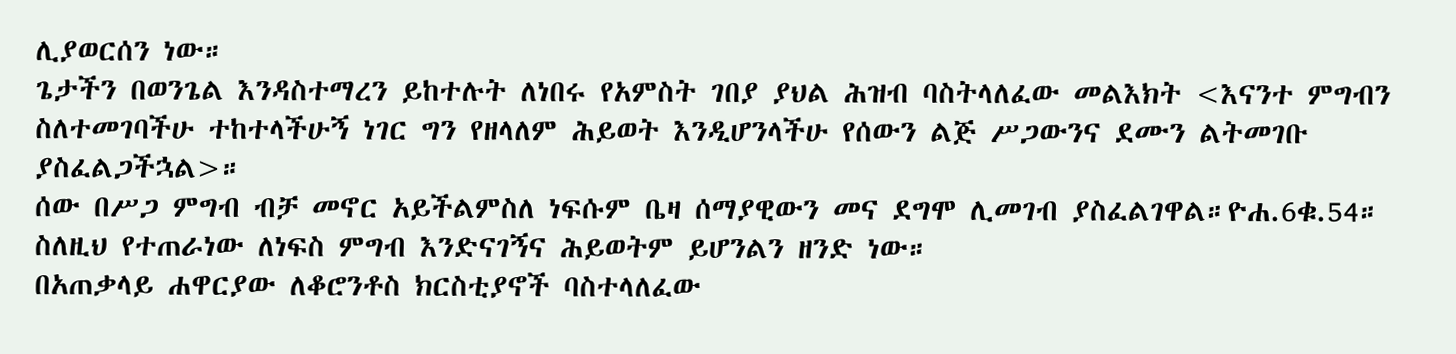ሊያወርሰን ነው።
ጌታችን በወንጌል እንዳስተማረን ይከተሉት ለነበሩ የአምስት ገበያ ያህል ሕዝብ ባስትላለፈው መልእክት <እናንተ ምግብን ስለተመገባችሁ ተከተላችሁኝ ነገር ግን የዘላለም ሕይወት እንዲሆንላችሁ የሰውን ልጅ ሥጋውንና ደሙን ልትመገቡ ያስፈልጋችኋል>።
ሰው በሥጋ ምግብ ብቻ መኖር አይችልምስለ ነፍሱም ቤዛ ሰማያዊውን መና ደግሞ ሊመገብ ያስፈልገዋል።ዮሐ.6ቁ.54። ስለዚህ የተጠራነው ለነፍስ ምግብ እንድናገኝና ሕይወትም ይሆንልን ዘንድ ነው።
በአጠቃላይ ሐዋርያው ለቆሮንቶስ ክርስቲያኖች ባስተላለፈው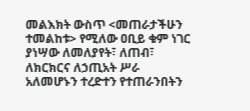መልእክት ውስጥ <መጠራታችሁን ተመልከቱ> የሚለው ዐቢይ ቁም ነገር ያነሣው ለመለያየት፣ ለጠብ፣ ለክርክርና ለኃጢአት ሥራ አለመሆኑን ተረድተን የተጠራንበትን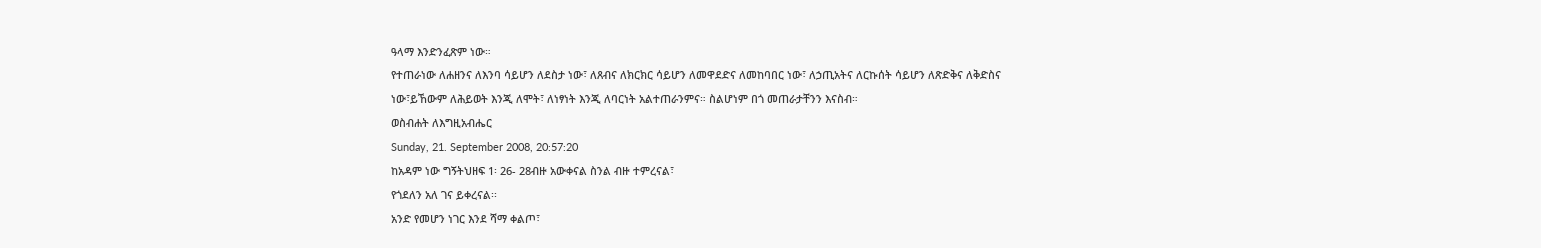ዓላማ እንድንፈጽም ነው።
የተጠራነው ለሐዘንና ለእንባ ሳይሆን ለደስታ ነው፣ ለጸብና ለክርክር ሳይሆን ለመዋደድና ለመከባበር ነው፣ ለኃጢአትና ለርኩሰት ሳይሆን ለጽድቅና ለቅድስና ነው፣ይኸውም ለሕይወት እንጂ ለሞት፣ ለነፃነት እንጂ ለባርነት አልተጠራንምና። ስልሆነም በጎ መጠራታቸንን እናስብ።
ወስብሐት ለእግዚአብሔር
Sunday, 21. September 2008, 20:57:20
ከአዳም ነው ግኝትህዘፍ 1፡ 26- 28ብዙ አውቀናል ስንል ብዙ ተምረናል፣
የጎደለን አለ ገና ይቀረናል፡፡
አንድ የመሆን ነገር እንደ ሻማ ቀልጦ፣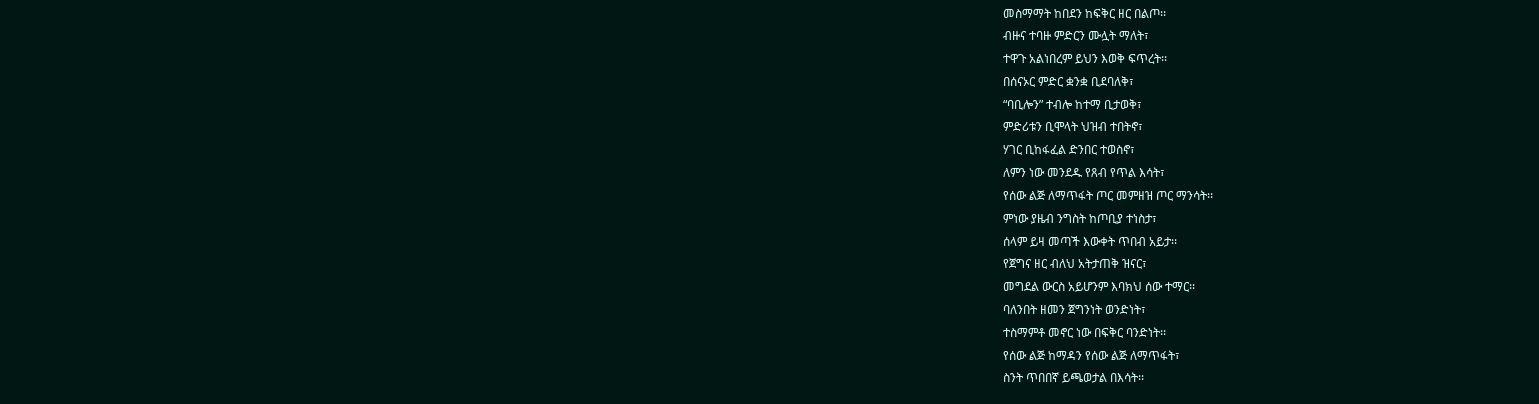መስማማት ከበደን ከፍቅር ዘር በልጦ፡፡
ብዙና ተባዙ ምድርን ሙሏት ማለት፣
ተዋጉ አልነበረም ይህን እወቅ ፍጥረት፡፡
በሰናኦር ምድር ቋንቋ ቢደባለቅ፣
“ባቢሎን” ተብሎ ከተማ ቢታወቅ፣
ምድሪቱን ቢሞላት ህዝብ ተበትኖ፣
ሃገር ቢከፋፈል ድንበር ተወስኖ፣
ለምን ነው መንደዱ የጸብ የጥል እሳት፣
የሰው ልጅ ለማጥፋት ጦር መምዘዝ ጦር ማንሳት፡፡
ምነው ያዜብ ንግስት ከጦቢያ ተነስታ፣
ሰላም ይዛ መጣች እውቀት ጥበብ አይታ፡፡
የጀግና ዘር ብለህ አትታጠቅ ዝናር፣
መግደል ውርስ አይሆንም እባክህ ሰው ተማር፡፡
ባለንበት ዘመን ጀግንነት ወንድነት፣
ተስማምቶ መኖር ነው በፍቅር ባንድነት፡፡
የሰው ልጅ ከማዳን የሰው ልጅ ለማጥፋት፣
ስንት ጥበበኛ ይጫወታል በእሳት፡፡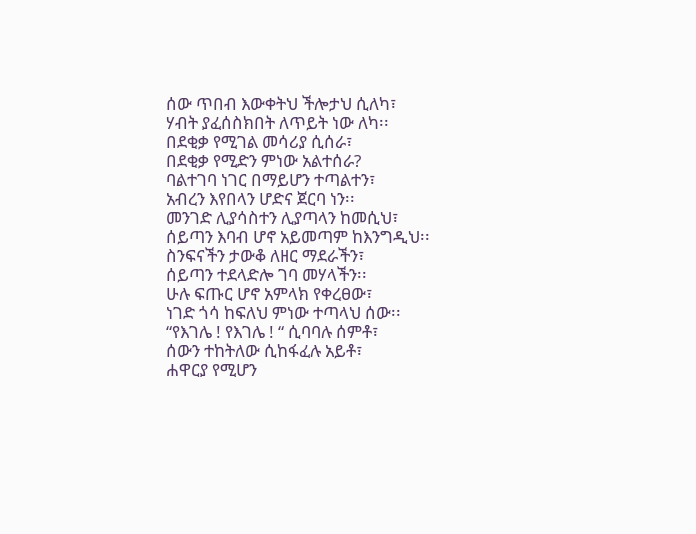ሰው ጥበብ እውቀትህ ችሎታህ ሲለካ፣
ሃብት ያፈሰስክበት ለጥይት ነው ለካ፡፡
በደቂቃ የሚገል መሳሪያ ሲሰራ፣
በደቂቃ የሚድን ምነው አልተሰራ?
ባልተገባ ነገር በማይሆን ተጣልተን፣
አብረን እየበላን ሆድና ጀርባ ነን፡፡
መንገድ ሊያሳስተን ሊያጣላን ከመሲህ፣
ሰይጣን እባብ ሆኖ አይመጣም ከእንግዲህ፡፡
ስንፍናችን ታውቆ ለዘር ማደራችን፣
ሰይጣን ተደላድሎ ገባ መሃላችን፡፡
ሁሉ ፍጡር ሆኖ አምላክ የቀረፀው፣
ነገድ ጎሳ ከፍለህ ምነው ተጣላህ ሰው፡፡
“የእገሌ ! የእገሌ ! “ ሲባባሉ ሰምቶ፣
ሰውን ተከትለው ሲከፋፈሉ አይቶ፣
ሐዋርያ የሚሆን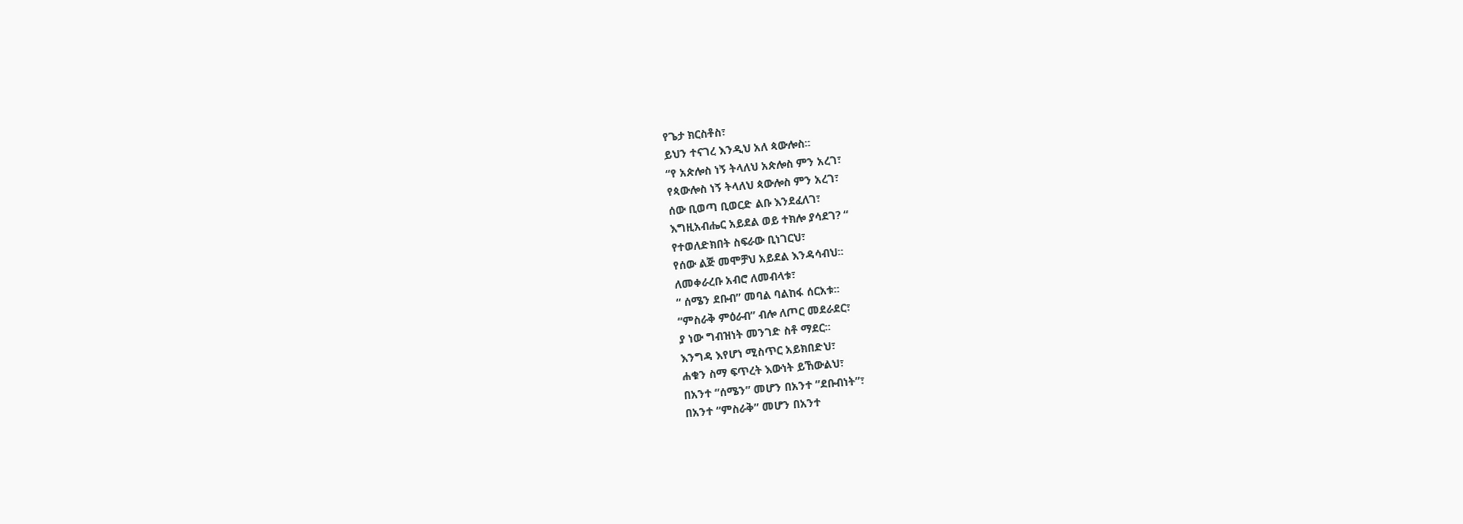የጌታ ክርስቶስ፣
ይህን ተናገረ እንዲህ አለ ጳውሎስ፡፡
“የ አጵሎስ ነኝ ትላለህ አጵሎስ ምን አረገ፣
የጳውሎስ ነኝ ትላለህ ጳውሎስ ምን አረገ፣
ሰው ቢወጣ ቢወርድ ልቡ እንደፈለገ፣
እግዚአብሔር አይደል ወይ ተክሎ ያሳደገ? “
የተወለድክበት ስፍራው ቢነገርህ፣
የሰው ልጅ መሞቻህ አይደል እንዳሳብህ፡፡
ለመቀራረቡ አብሮ ለመብላቱ፣
“ ሰሜን ደቡብ” መባል ባልከፋ ሰርአቱ፡፡
“ምስራቅ ምዕራብ” ብሎ ለጦር መደራደር፣
ያ ነው ግብዝነት መንገድ ስቶ ማደር፡፡
እንግዳ እየሆነ ሚስጥር አይክበድህ፣
ሐቁን ስማ ፍጥረት እውነት ይኸውልህ፣
በአንተ “ሰሜን” መሆን በአንተ ”ደቡብነት”፣
በአንተ “ምስራቅ” መሆን በአንተ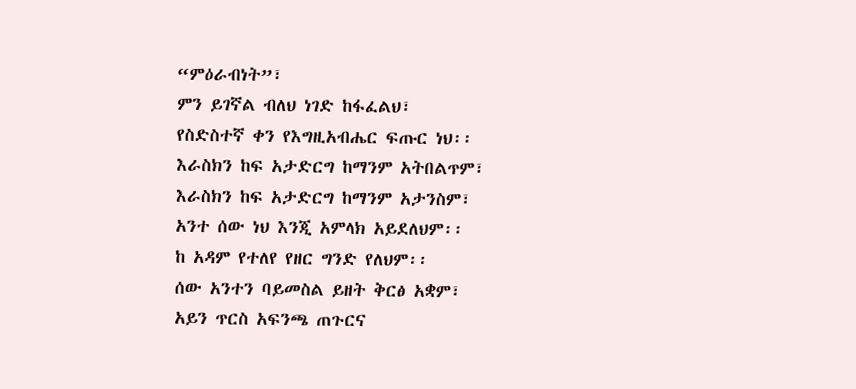“ምዕራብነት”፣
ምን ይገኛል ብለህ ነገድ ከፋፈልህ፣
የስድስተኛ ቀን የእግዚአብሔር ፍጡር ነህ፡፡
እራስክን ከፍ አታድርግ ከማንም አትበልጥም፣
እራስክን ከፍ አታድርግ ከማንም አታንስም፣
አንተ ሰው ነህ እንጂ አምላክ አይደለህም፡፡
ከ አዳም የተለየ የዘር ግንድ የለህም፡፡
ሰው አንተን ባይመስል ይዘት ቅርፅ አቋም፣
አይን ጥርስ አፍንጫ ጠጉርና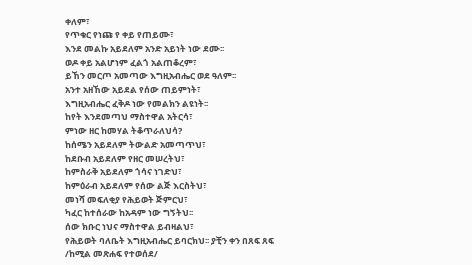ቀለም፣
የጥቁር የነጩ የ ቀይ የጠይሙ፣
እንደ መልኩ አይደለም አንድ አይነት ነው ደሙ፡፡
ወዶ ቀይ አልሆነም ፈልጎ አልጠቆረም፣
ይኸን መርጦ አመጣው እግዚአብሔር ወደ ዓለም፡፡
አንተ አዘኸው አይደል የሰው ጠይምነት፣
እግዚአብሔር ፈቅዶ ነው የመልክን ልዩነት፡፡
ከየት እንደመጣህ ማስተዋል አትርሳ፣
ምነው ዘር ከመሃል ትቆጥራለህሳ?
ከሰሜን አይደለም ትውልድ አመጣጥህ፣
ከደቡብ አይደለም የዘር መሠረትህ፣
ከምስራቅ አይደለም ጎሳና ነገድህ፣
ከምዕራብ አይደለም የሰው ልጅ እርስትህ፣
መነሻ መፍለቂያ የሕይወት ጅምርህ፣
ካፈር ከተሰራው ከአዳም ነው ግኝትህ፡፡
ሰው ክቡር ነህና ማስተዋል ይብዛልህ፣
የሕይወት ባለቤት እግዚአብሔር ይባርክህ፡፡ ያቺን ቀን በጸፍ ጸፍ
/ከሚል መጽሐፍ የተወሰደ/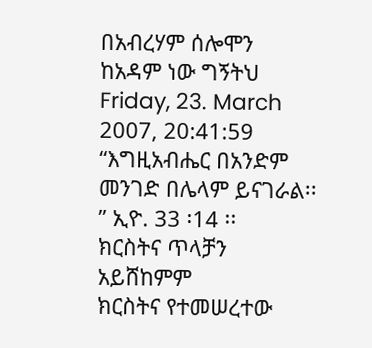በአብረሃም ሰሎሞን
ከአዳም ነው ግኝትህ
Friday, 23. March 2007, 20:41:59
“እግዚአብሔር በአንድም መንገድ በሌላም ይናገራል፡፡” ኢዮ. 33 ፡14 ፡፡
ክርስትና ጥላቻን አይሸከምም
ክርስትና የተመሠረተው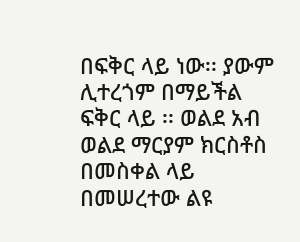በፍቅር ላይ ነው፡፡ ያውም ሊተረጎም በማይችል ፍቅር ላይ ፡፡ ወልደ አብ ወልደ ማርያም ክርስቶስ በመስቀል ላይ በመሠረተው ልዩ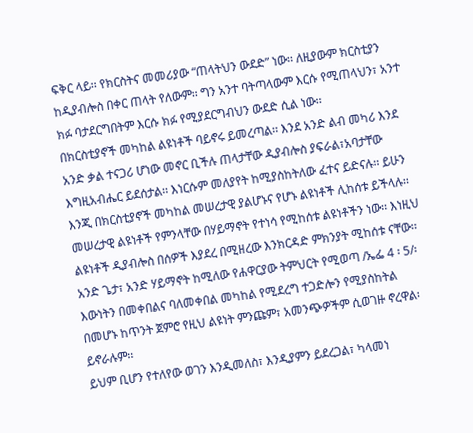ፍቅር ላይ፡፡ የክርስትና መመሪያው “ጠላትህን ውደድ” ነው፡፡ ለዚያውም ክርስቲያን ከዲያብሎስ በቀር ጠላት የለውም፡፡ ግን አንተ ባትጣላውም እርሱ የሚጠላህን፣ አንተ ክፉ ባታደርግበትም እርሱ ክፉ የሚያደርግብህን ውደድ ሲል ነው፡፡
በክርስቲያኖች መካከል ልዩነቶች ባይኖሩ ይመረጣል፡፡ እንደ አንድ ልብ መካሪ እንደ አንድ ቃል ተናጋሪ ሆነው መኖር ቢችሉ ጠላታቸው ዲያብሎስ ያፍራል፣አባታቸው እግዚአብሔር ይደሰታል፡፡ እነርሱም መለያየት ከሚያስከትለው ፈተና ይድናሉ፡፡ ይሁን እንጂ በክርስቲያኖች መካከል መሠረታዊ ያልሆኑና የሆኑ ልዩነቶች ሊከሰቱ ይችላሉ፡፡ መሠረታዊ ልዩነቶች የምንላቸው በሃይማኖት የተነሳ የሚከሰቱ ልዩነቶችን ነው፡፡ እነዚህ ልዩነቶች ዲያብሎስ በሰዎች እያደረ በሚዘረው እንክርዳድ ምክንያት ሚከሰቱ ናቸው፡፡ አንድ ጌታ፣ አንድ ሃይማኖት ከሚለው የሐዋርያው ትምህርት የሚወጣ /ኤፌ 4 ፡ 5/፡ እውነትን በመቀበልና ባለመቀበል መካከል የሚደረግ ተጋድሎን የሚያስከትል በመሆኑ ከጥንት ጀምሮ የዚህ ልዩነት ምንጩም፣ አመንጭዎችም ሲወገዙ ኖረዋል፡ ይኖራሉም፡፡
ይህም ቢሆን የተለየው ወገን እንዲመለስ፣ እንዲያምን ይደረጋል፣ ካላመነ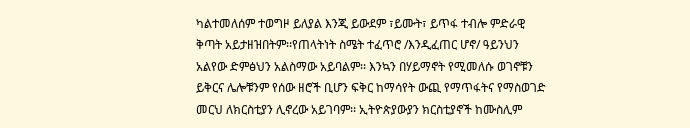ካልተመለሰም ተወግዞ ይለያል እንጂ ይውደም ፣ይሙት፣ ይጥፋ ተብሎ ምድራዊ ቅጣት አይታዘዝበትም፡፡የጠላትነት ስሜት ተፈጥሮ /እንዲፈጠር ሆኖ/ ዓይንህን አልየው ድምፅህን አልስማው አይባልም፡፡ እንኳን በሃይማኖት የሚመለሱ ወገኖቹን ይቅርና ሌሎቹንም የሰው ዘሮች ቢሆን ፍቅር ከማሳየት ውጪ የማጥፋትና የማስወገድ መርህ ለክርስቲያን ሊኖረው አይገባም፡፡ ኢትዮጵያውያን ክርስቲያኖች ከሙስሊም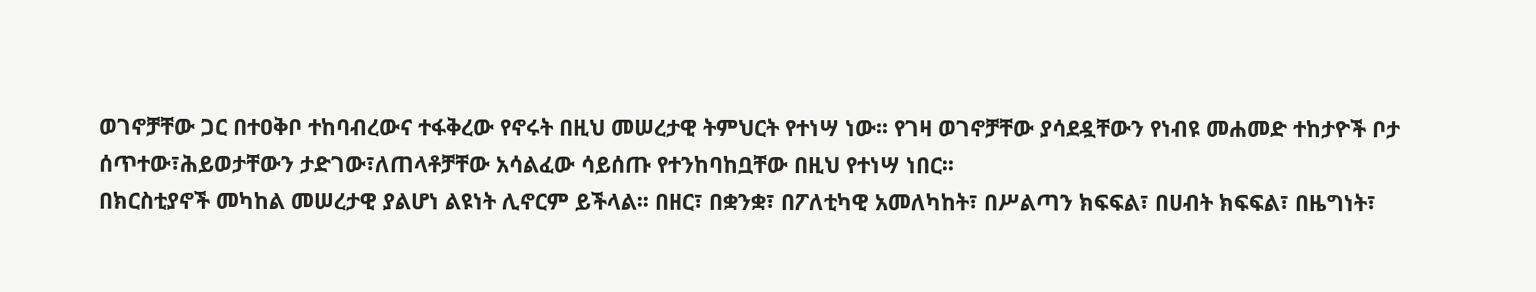ወገኖቻቸው ጋር በተዐቅቦ ተከባብረውና ተፋቅረው የኖሩት በዚህ መሠረታዊ ትምህርት የተነሣ ነው፡፡ የገዛ ወገኖቻቸው ያሳደዷቸውን የነብዩ መሐመድ ተከታዮች ቦታ ሰጥተው፣ሕይወታቸውን ታድገው፣ለጠላቶቻቸው አሳልፈው ሳይሰጡ የተንከባከቧቸው በዚህ የተነሣ ነበር፡፡
በክርስቲያኖች መካከል መሠረታዊ ያልሆነ ልዩነት ሊኖርም ይችላል፡፡ በዘር፣ በቋንቋ፣ በፖለቲካዊ አመለካከት፣ በሥልጣን ክፍፍል፣ በሀብት ክፍፍል፣ በዜግነት፣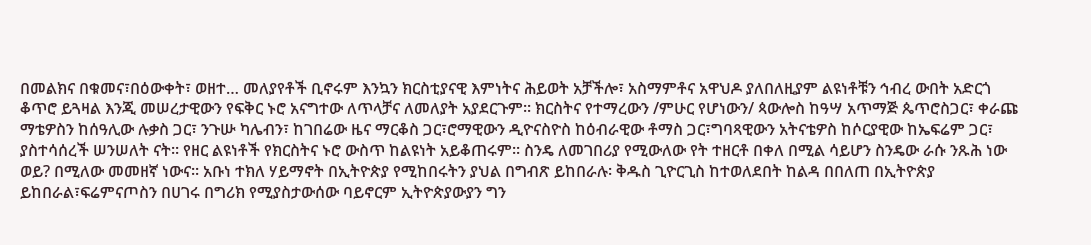በመልክና በቁመና፣በዕውቀት፣ ወዘተ… መለያየቶች ቢኖሩም እንኳን ክርስቲያናዊ እምነትና ሕይወት አቻችሎ፣ አስማምቶና አዋህዶ ያለበለዚያም ልዩነቶቹን ኅብረ ውበት አድርጎ ቆጥሮ ይጓዛል እንጂ መሠረታዊውን የፍቅር ኑሮ አናግተው ለጥላቻና ለመለያት አያደርጉም፡፡ ክርስትና የተማረውን /ምሁር የሆነውን/ ጳውሎስ ከዓሣ አጥማጅ ጴጥሮስጋር፣ ቀራጩ ማቴዎስን ከሰዓሊው ሉቃስ ጋር፣ ንጉሡ ካሌብን፣ ከገበሬው ዜና ማርቆስ ጋር፣ሮማዊውን ዲዮናስዮስ ከዕብራዊው ቶማስ ጋር፣ግባጻዊውን አትናቴዎስ ከሶርያዊው ከኤፍሬም ጋር፣ ያስተሳሰረች ሠንሠለት ናት፡፡ የዘር ልዩነቶች የክርስትና ኑሮ ውስጥ ከልዩነት አይቆጠሩም፡፡ ስንዴ ለመገበሪያ የሚውለው የት ተዘርቶ በቀለ በሚል ሳይሆን ስንዴው ራሱ ንጹሕ ነው ወይ? በሚለው መመዘኛ ነውና፡፡ አቡነ ተክለ ሃይማኖት በኢትዮጵያ የሚከበሩትን ያህል በግብጽ ይከበራሉ፡ ቅዱስ ጊዮርጊስ ከተወለደበት ከልዳ በበለጠ በኢትዮጵያ ይከበራል፣ፍሬምናጦስን በሀገሩ በግሪክ የሚያስታውሰው ባይኖርም ኢትዮጵያውያን ግን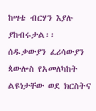ከሣቴ ብርሃን እያሉ ያከብሩታል፡፡
ሰዱቃውያን ፈሪሳውያን ጳውሎስ የአመለካከት ልዩነታቸው ወደ ክርስትና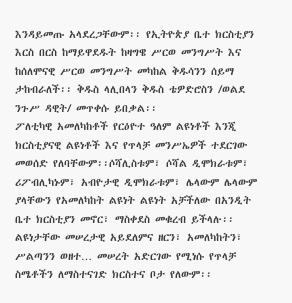እንዳይመጡ አላደረጋቸውም፡፡ የኢትዮጵያ ቤተ ክርስቲያን እርስ በርስ ከማይዋደዱት ከዛግዌ ሥርወ መንግሥት እና ከሰለሞናዊ ሥርወ መንግሥት መካከል ቅዱሳንን ሰይማ ታከብራለች፡፡ ቅዱስ ላሊበላን ቅዱስ ቴዎድሮስን /ወልደ ንጉሥ ዳዊት/ መጥቀሱ ይበቃል፡፡
ፖለቲካዊ አመለካከቶች የርዕዮተ ዓለም ልዩነቶች እንጂ ክርስቲያናዊ ልዩነቶች እና የጥላቻ መንሥኤዎች ተደርገው መወሰድ የለባቸውም፡፡ሶሻሊስቱም፣ ሶሻል ዲሞክራቱም፣ ሪፖብሊካኑም፣ አብዮታዊ ዲሞክራቱም፣ ሌላውም ሌላውም ያላቸውን የአመለካከት ልዩነት ልዩነት አቻችለው በአንዲት ቤተ ክርስቲያን መኖር፣ ማስቀደስ መቁረብ ይችላሉ፡፡ ልዩነታቸው መሠረታዊ አይደለምና ዘርን፣ አመለካከትን፣ ሥልጣንን ወዘተ… መሠረት አድርገው የሚነሱ የጥላቻ ስሜቶችን ለማስተናገድ ክርስተና ቦታ የለውም፡፡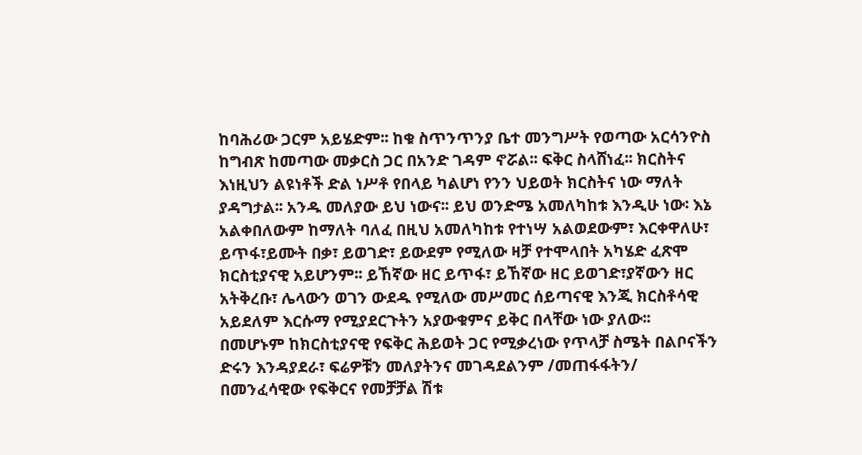ከባሕሪው ጋርም አይሄድም፡፡ ከቁ ስጥንጥንያ ቤተ መንግሥት የወጣው አርሳንዮስ ከግብጽ ከመጣው መቃርስ ጋር በአንድ ገዳም ኖሯል፡፡ ፍቅር ስላሸነፈ፡፡ ክርስትና እነዚህን ልዩነቶች ድል ነሥቶ የበላይ ካልሆነ የንን ህይወት ክርስትና ነው ማለት ያዳግታል፡፡ አንዱ መለያው ይህ ነውና፡፡ ይህ ወንድሜ አመለካከቱ እንዲሁ ነው፡ እኔ አልቀበለውም ከማለት ባለፈ በዚህ አመለካከቱ የተነሣ አልወደውም፣ እርቀዋለሁ፣ ይጥፋ፣ይሙት በቃ፣ ይወገድ፣ ይውደም የሚለው ዛቻ የተሞላበት አካሄድ ፈጽሞ ክርስቲያናዊ አይሆንም፡፡ ይኸኛው ዘር ይጥፋ፣ ይኸኛው ዘር ይወገድ፣ያኛውን ዘር አትቅረቡ፣ ሌላውን ወገን ውደዱ የሚለው መሥመር ሰይጣናዊ እንጂ ክርስቶሳዊ አይደለም እርሱማ የሚያደርጉትን አያውቁምና ይቅር በላቸው ነው ያለው፡፡
በመሆኑም ከክርስቲያናዊ የፍቅር ሕይወት ጋር የሚቃረነው የጥላቻ ስሜት በልቦናችን ድሩን እንዳያደራ፣ ፍሬዎቹን መለያትንና መገዳደልንም /መጠፋፋትን/ በመንፈሳዊው የፍቅርና የመቻቻል ሽቱ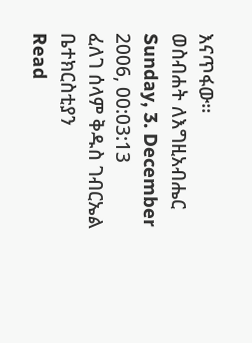እናጥፋው፡፡
ወስብሐት ለእግዚአብሔር
Sunday, 3. December 2006, 00:03:13
ፈለገ ሰላም ቅዱስ ገብርኤል ቤተክርስቲያን
Read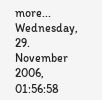more...
Wednesday, 29. November 2006, 01:56:58